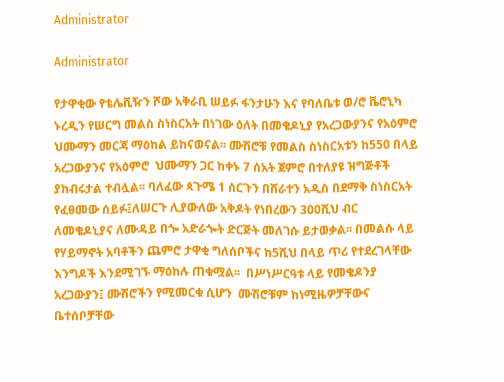Administrator

Administrator

የታዋቂው የቴሌቪዥን ሾው አቅራቢ ሠይፉ ፋንታሁን እና የባለቤቱ ወ/ሮ ቬሮኒካ ኑረዲን የሠርግ መልስ ስነስርአት በነገው ዕለት በመቄዶኒያ የአረጋውያንና የአዕምሮ ህሙማን መርጃ ማዕከል ይከናወናል፡፡ ሙሽሮቹ የመልስ ስነስርአቱን ከ550 በላይ አረጋውያንና የአዕምሮ  ህሙማን ጋር ከቀኑ 7 ሰአት ጀምሮ በተለያዩ ዝግጅቶች ያከብሩታል ተብሏል፡፡ ባለፈው ጳጉሜ 1 ሰርጉን በሸራተን አዲስ በደማቅ ስነስርአት የፈፀመው ሰይፉ፤ለሠርጉ ሊያውለው አቅዶት የነበረውን 300ሺህ ብር ለመቄዶኒያና ለሙዳይ በጐ አድራጐት ድርጅት መለገሱ ይታወቃል፡፡ በመልሱ ላይ የሃይማኖት አባቶችን ጨምሮ ታዋቂ ግለሰቦችና ከ5ሺህ በላይ ጥሪ የተደረገላቸው እንግዶች እንደሚገኙ ማዕከሉ ጠቁሟል፡፡  በሥነሥርዓቱ ላይ የመቄዶንያ አረጋውያን፤ ሙሽሮችን የሚመርቁ ሲሆን  ሙሽሮቹም ከነሚዜዎቻቸውና ቤተሰቦቻቸው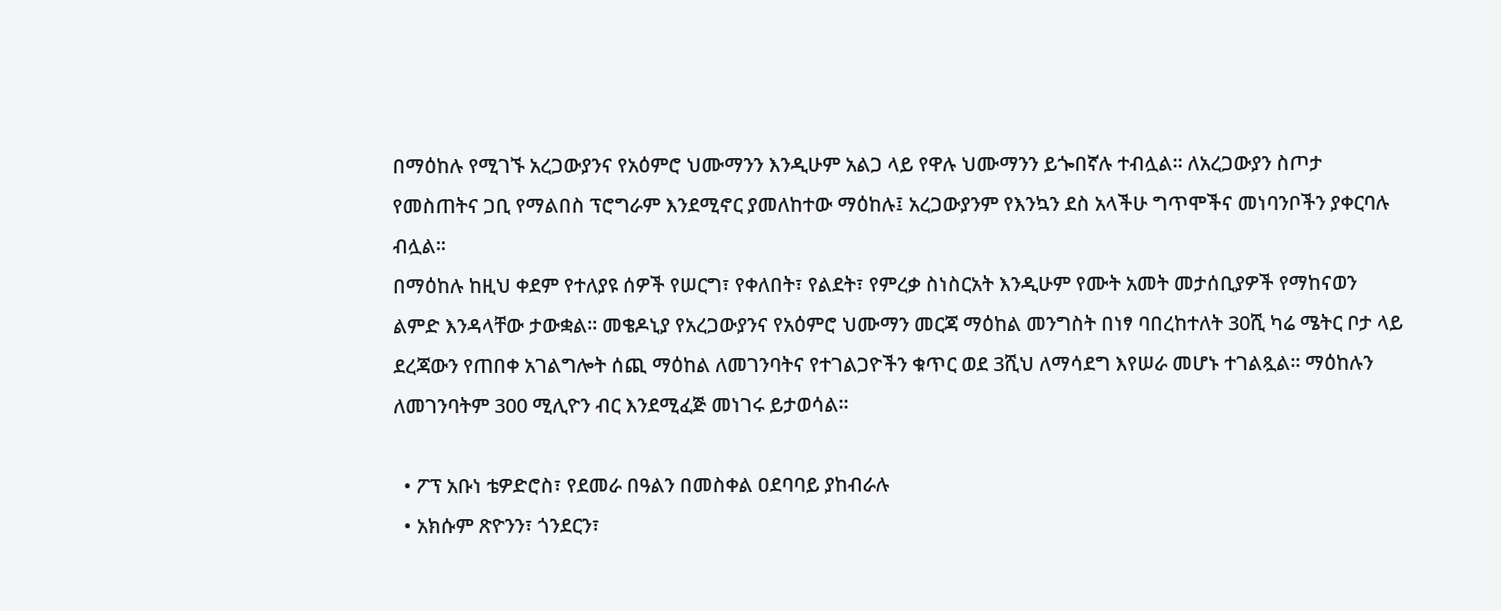በማዕከሉ የሚገኙ አረጋውያንና የአዕምሮ ህሙማንን እንዲሁም አልጋ ላይ የዋሉ ህሙማንን ይጐበኛሉ ተብሏል፡፡ ለአረጋውያን ስጦታ የመስጠትና ጋቢ የማልበስ ፕሮግራም እንደሚኖር ያመለከተው ማዕከሉ፤ አረጋውያንም የእንኳን ደስ አላችሁ ግጥሞችና መነባንቦችን ያቀርባሉ ብሏል፡፡
በማዕከሉ ከዚህ ቀደም የተለያዩ ሰዎች የሠርግ፣ የቀለበት፣ የልደት፣ የምረቃ ስነስርአት እንዲሁም የሙት አመት መታሰቢያዎች የማከናወን ልምድ እንዳላቸው ታውቋል፡፡ መቄዶኒያ የአረጋውያንና የአዕምሮ ህሙማን መርጃ ማዕከል መንግስት በነፃ ባበረከተለት 30ሺ ካሬ ሜትር ቦታ ላይ ደረጃውን የጠበቀ አገልግሎት ሰጪ ማዕከል ለመገንባትና የተገልጋዮችን ቁጥር ወደ 3ሺህ ለማሳደግ እየሠራ መሆኑ ተገልጿል፡፡ ማዕከሉን ለመገንባትም 300 ሚሊዮን ብር እንደሚፈጅ መነገሩ ይታወሳል፡፡

  • ፖፕ አቡነ ቴዎድሮስ፣ የደመራ በዓልን በመስቀል ዐደባባይ ያከብራሉ
  • አክሱም ጽዮንን፣ ጎንደርን፣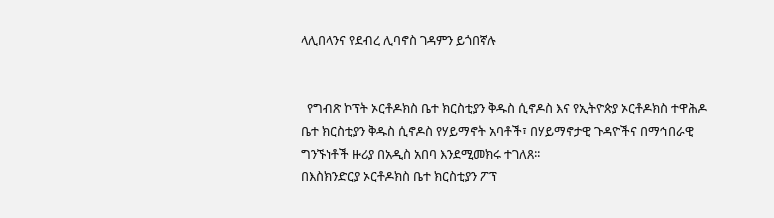ላሊበላንና የደብረ ሊባኖስ ገዳምን ይጎበኛሉ


  የግብጽ ኮፕት ኦርቶዶክስ ቤተ ክርስቲያን ቅዱስ ሲኖዶስ እና የኢትዮጵያ ኦርቶዶክስ ተዋሕዶ ቤተ ክርስቲያን ቅዱስ ሲኖዶስ የሃይማኖት አባቶች፣ በሃይማኖታዊ ጉዳዮችና በማኅበራዊ ግንኙነቶች ዙሪያ በአዲስ አበባ እንደሚመክሩ ተገለጸ፡፡
በእስክንድርያ ኦርቶዶክስ ቤተ ክርስቲያን ፖፕ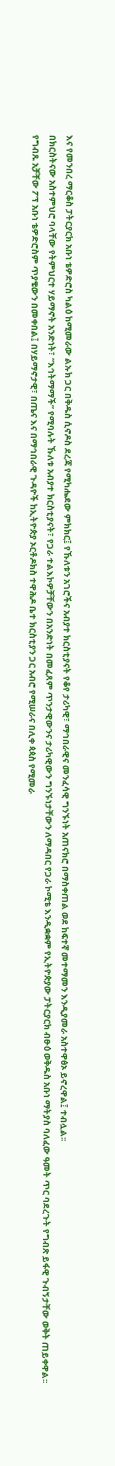እና የመንበረ ማርቆስ ፓትርያርክ አቡነ ቴዎድሮስ ካልዕ ከሚመራው ልኡክ ጋር በቅዱስ ሲኖዶስ ደረጃ የሚካሔደው ምክክር፤ የኹለቱን አገሮችና አብያተ ክርስቲያናት የቆየ ታሪካዊ፣ ማኅበራዊና መንፈሳዊ ግንኙነት አጠናክሮ በማስቀጠል ወደ ከፍተኛ መተማመን እንዲያመራ አስተዋፅኦ ይኖረዋል፤ ተብሏል፡፡
በክርስትናው አስተምህሮ ባላቸው የትምህርተ ሃይማኖት አንድነት፣ “እኅትማማች” የሚባሉት ኹለቱ አብያተ ክርስቲያናት፣ የጋራ ተልእኮዎቻቸውን በአንድነት በመፈጸም ጥንታዊውንና ታሪካዊውን ግንኙነታቸውን ለማዳበር የጋራ ኮሚቴ እንዲቋቋም የኢትዮጵያው ፓትርያርክ ብፁዕ ወቅዱስ አቡነ ማትያስ ባለፈው ዓመት ጥር ባደረጉት የግብጽ ይፋዊ ጉብኝታቸው ወቅት ጠይቀዋል፡፡
የግብጹ አቻቸው ፖፕ አቡነ ቴዎድሮስም ጥያቄውን በመቀበል፤ በሃይማኖታዊ፣ በጤና እና በማኅበራዊ ጉዳዮች ከኢትዮጵያ ኦርቶዶክስ ተዋሕዶ ቤተ ክርስቲያን ጋር አብሮ የሚሠራና በሊቀ ጳጳስ የሚመራ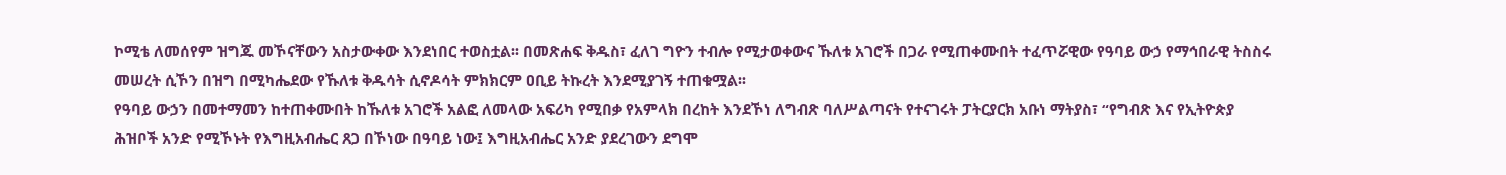ኮሚቴ ለመሰየም ዝግጁ መኾናቸውን አስታውቀው እንደነበር ተወስቷል፡፡ በመጽሐፍ ቅዱስ፣ ፈለገ ግዮን ተብሎ የሚታወቀውና ኹለቱ አገሮች በጋራ የሚጠቀሙበት ተፈጥሯዊው የዓባይ ውኃ የማኅበራዊ ትስስሩ መሠረት ሲኾን በዝግ በሚካሔደው የኹለቱ ቅዱሳት ሲኖዶሳት ምክክርም ዐቢይ ትኩረት እንደሚያገኝ ተጠቁሟል፡፡
የዓባይ ውኃን በመተማመን ከተጠቀሙበት ከኹለቱ አገሮች አልፎ ለመላው አፍሪካ የሚበቃ የአምላክ በረከት እንደኾነ ለግብጽ ባለሥልጣናት የተናገሩት ፓትርያርክ አቡነ ማትያስ፣ “የግብጽ እና የኢትዮጵያ ሕዝቦች አንድ የሚኾኑት የእግዚአብሔር ጸጋ በኾነው በዓባይ ነው፤ እግዚአብሔር አንድ ያደረገውን ደግሞ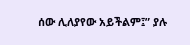ሰው ሊለያየው አይችልም፤” ያሉ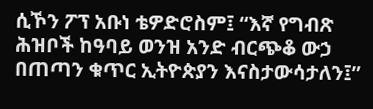ሲኾን ፖፕ አቡነ ቴዎድሮስም፤ “እኛ የግብጽ ሕዝቦች ከዓባይ ወንዝ አንድ ብርጭቆ ውኃ በጠጣን ቁጥር ኢትዮጵያን እናስታውሳታለን፤”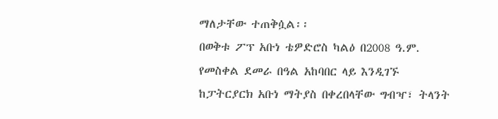ማለታቸው ተጠቅሷል፡፡
በወቅቱ ፖፕ አቡነ ቴዎድሮስ ካልዕ በ2008 ዓ.ም. የመስቀል ደመራ በዓል አከባበር ላይ እንዲገኙ ከፓትርያርክ አቡነ ማትያስ በቀረበላቸው ግብዣ፣ ትላንት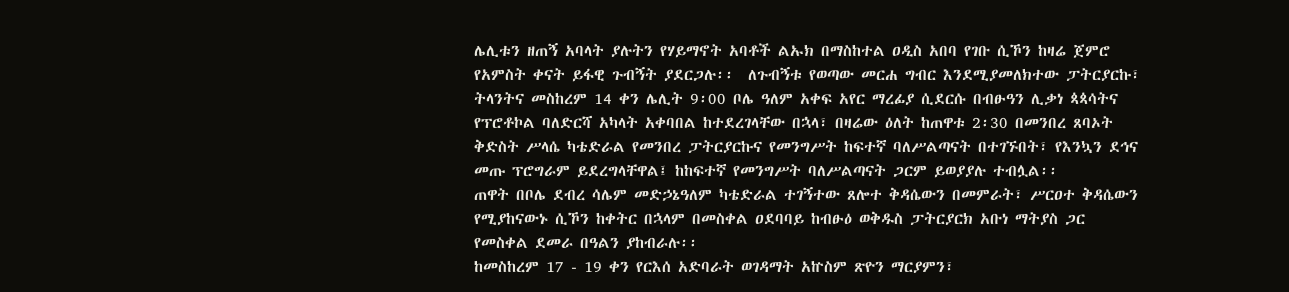ሌሊቱን ዘጠኝ አባላት ያሉትን የሃይማኖት አባቶች ልኡክ በማስከተል ዐዲስ አበባ የገቡ ሲኾን ከዛሬ ጀምሮ የአምስት ቀናት ይፋዊ ጉብኝት ያደርጋሉ፡፡  ለጉብኝቱ የወጣው መርሐ ግብር እንደሚያመለክተው ፓትርያርኩ፣ ትላንትና መስከረም 14 ቀን ሌሊት 9፡00 ቦሌ ዓለም አቀፍ አየር ማረፊያ ሲደርሱ በብፁዓን ሊቃነ ጳጳሳትና የፕሮቶኮል ባለድርሻ አካላት አቀባበል ከተደረገላቸው በኋላ፣ በዛሬው ዕለት ከጠዋቱ 2፡30 በመንበረ ጸባኦት ቅድስት ሥላሴ ካቴድራል የመንበረ ፓትርያርኩና የመንግሥት ከፍተኛ ባለሥልጣናት በተገኙበት፣ የእንኳን ደኅና መጡ ፕሮግራም ይደረግላቸዋል፤ ከከፍተኛ የመንግሥት ባለሥልጣናት ጋርም ይወያያሉ ተብሏል፡፡
ጠዋት በቦሌ ደብረ ሳሌም መድኃኔዓለም ካቴድራል ተገኝተው ጸሎተ ቅዳሴውን በመምራት፣ ሥርዐተ ቅዳሴውን የሚያከናውኑ ሲኾን ከቀትር በኋላም በመስቀል ዐደባባይ ከብፁዕ ወቅዱስ ፓትርያርክ አቡነ ማትያስ ጋር የመስቀል ደመራ በዓልን ያከብራሉ፡፡
ከመስከረም 17 - 19 ቀን የርእሰ አድባራት ወገዳማት አኵስም ጽዮን ማርያምን፣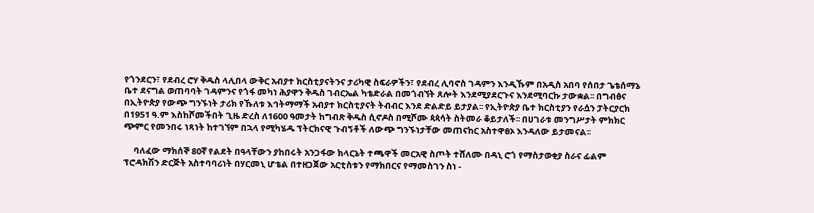የጎንደርን፣ የደብረ ሮሃ ቅዱስ ላሊበላ ውቅር አብያተ ክርስቲያናትንና ታሪካዊ ስፍራዎችን፣ የደብረ ሊባኖስ ገዳምን እንዲኹም በአዲስ አበባ የሰበታ ጌቴሰማኔ ቤተ ደናግል ወጠባባት ገዳምንና የጎፋ መካነ ሕያዋን ቅዱስ ገብርኤል ካቴድራል በመጎብኘት ጸሎት እንደሚያደርጉና እንደሚባርኩ ታውቋል፡፡ በግብፅና በኢትዮጵያ የውጭ ግንኙነት ታሪክ የኹለቱ እኅትማማች አብያተ ክርስቲያናት ትብብር እንደ ድልድይ ይታያል፡፡ የኢትዮጵያ ቤተ ክርስቲያን የራሷን ፓትርያርክ በ1951 ዓ.ም እስከሾመችበት ጊዜ ድረስ ለ1600 ዓመታት ከግብጽ ቅዱስ ሲኖዶስ በሚሾሙ ጳጳሳት ስትመራ ቆይታለች፡፡ በሀገራቱ መንግሥታት ምክክር ጭምር የመንበሩ ነጻነት ከተገኘም በኋላ የሚካሄዱ ፕትርክናዊ ጉብኝቶች ለውጭ ግንኙነታቸው መጠናከር አስተዋፀኦ እንዳለው ይታመናል፡፡

     ባለፈው ማክሰኞ 80ኛ የልደት በዓላቸውን ያከበሩት አንጋፋው ክላርኔት ተጫዋች መርአዊ ስጦት ተሸለሙ በዳኒ ሮጎ የማስታወቂያ ስራና ፊልም ፕሮዳክሽን ድርጅት አስተባባሪነት በሃርመኒ ሆቴል በተዘጋጀው አርቲስቱን የማክበርና የማመስገን ስነ -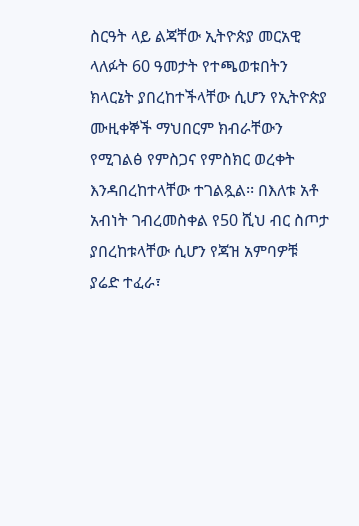ስርዓት ላይ ልጃቸው ኢትዮጵያ መርአዊ ላለፉት 60 ዓመታት የተጫወቱበትን ክላርኔት ያበረከተችላቸው ሲሆን የኢትዮጵያ ሙዚቀኞች ማህበርም ክብራቸውን የሚገልፅ የምስጋና የምስክር ወረቀት እንዳበረከተላቸው ተገልጿል፡፡ በእለቱ አቶ አብነት ገብረመስቀል የ50 ሺህ ብር ስጦታ ያበረከቱላቸው ሲሆን የጃዝ አምባዎቹ ያሬድ ተፈራ፣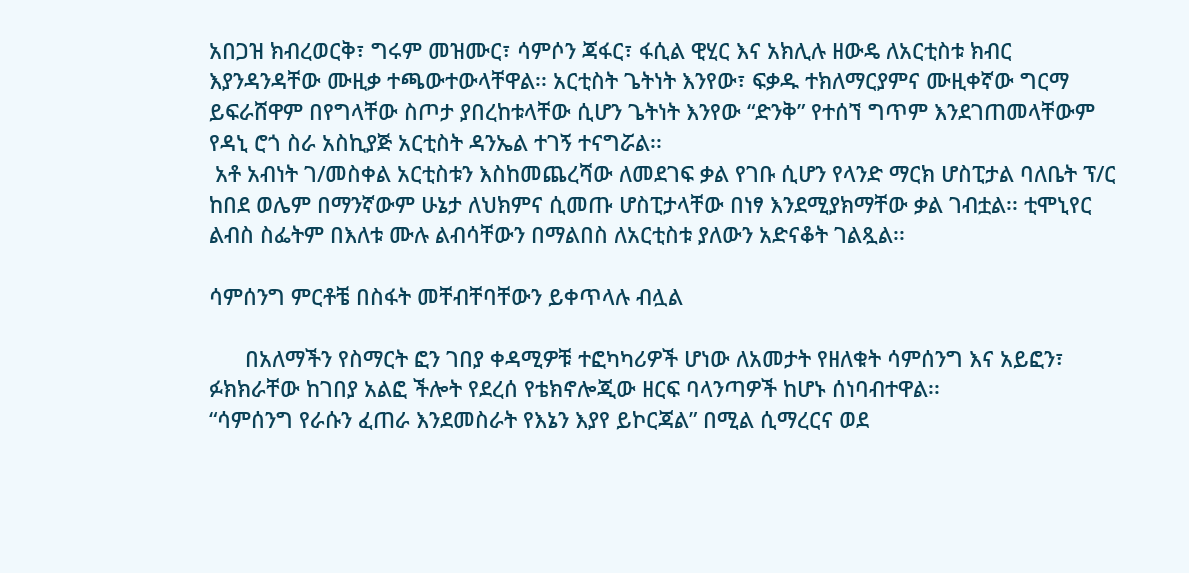አበጋዝ ክብረወርቅ፣ ግሩም መዝሙር፣ ሳምሶን ጃፋር፣ ፋሲል ዊሂር እና አክሊሉ ዘውዴ ለአርቲስቱ ክብር እያንዳንዳቸው ሙዚቃ ተጫውተውላቸዋል፡፡ አርቲስት ጌትነት እንየው፣ ፍቃዱ ተክለማርያምና ሙዚቀኛው ግርማ ይፍራሸዋም በየግላቸው ስጦታ ያበረከቱላቸው ሲሆን ጌትነት እንየው “ድንቅ” የተሰኘ ግጥም እንደገጠመላቸውም የዳኒ ሮጎ ስራ አስኪያጅ አርቲስት ዳንኤል ተገኝ ተናግሯል፡፡
 አቶ አብነት ገ/መስቀል አርቲስቱን እስከመጨረሻው ለመደገፍ ቃል የገቡ ሲሆን የላንድ ማርክ ሆስፒታል ባለቤት ፕ/ር ከበደ ወሌም በማንኛውም ሁኔታ ለህክምና ሲመጡ ሆስፒታላቸው በነፃ እንደሚያክማቸው ቃል ገብቷል፡፡ ቲሞኒየር ልብስ ስፌትም በእለቱ ሙሉ ልብሳቸውን በማልበስ ለአርቲስቱ ያለውን አድናቆት ገልጿል፡፡

ሳምሰንግ ምርቶቼ በስፋት መቸብቸባቸውን ይቀጥላሉ ብሏል

      በአለማችን የስማርት ፎን ገበያ ቀዳሚዎቹ ተፎካካሪዎች ሆነው ለአመታት የዘለቁት ሳምሰንግ እና አይፎን፣ ፉክክራቸው ከገበያ አልፎ ችሎት የደረሰ የቴክኖሎጂው ዘርፍ ባላንጣዎች ከሆኑ ሰነባብተዋል፡፡
“ሳምሰንግ የራሱን ፈጠራ እንደመስራት የእኔን እያየ ይኮርጃል” በሚል ሲማረርና ወደ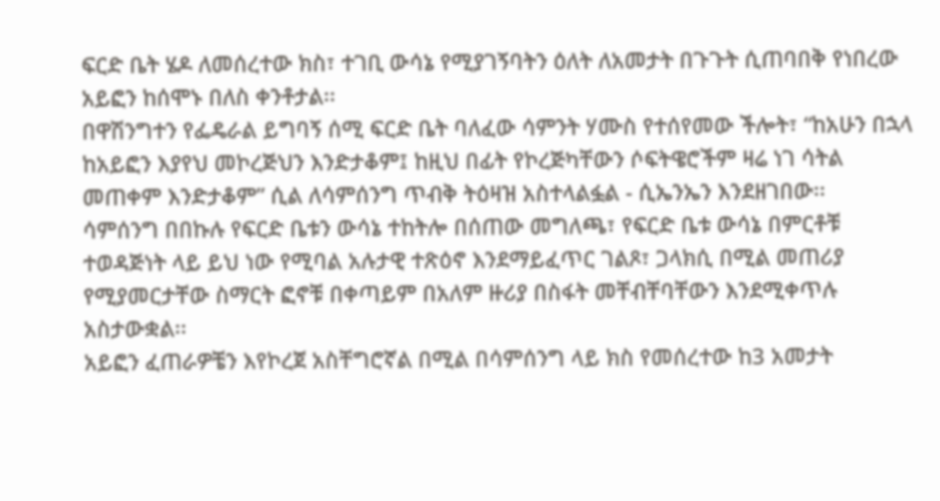ፍርድ ቤት ሄዶ ለመሰረተው ክስ፣ ተገቢ ውሳኔ የሚያገኝባትን ዕለት ለአመታት በጉጉት ሲጠባበቅ የነበረው አይፎን ከሰሞኑ በለስ ቀንቶታል፡፡
በዋሽንግተን የፌዴራል ይግባኝ ሰሚ ፍርድ ቤት ባለፈው ሳምንት ሃሙስ የተሰየመው ችሎት፣ “ከአሁን በኋላ ከአይፎን እያየህ መኮረጅህን እንድታቆም፤ ከዚህ በፊት የኮረጅካቸውን ሶፍትዌሮችም ዛሬ ነገ ሳትል መጠቀም እንድታቆም” ሲል ለሳምሰንግ ጥብቅ ትዕዛዝ አስተላልፏል - ሲኤንኤን እንደዘገበው፡፡
ሳምሰንግ በበኩሉ የፍርድ ቤቱን ውሳኔ ተከትሎ በሰጠው መግለጫ፣ የፍርድ ቤቱ ውሳኔ በምርቶቹ ተወዳጅነት ላይ ይህ ነው የሚባል አሉታዊ ተጽዕኖ እንደማይፈጥር ገልጾ፣ ጋላክሲ በሚል መጠሪያ የሚያመርታቸው ስማርት ፎኖቹ በቀጣይም በአለም ዙሪያ በስፋት መቸብቸባቸውን እንደሚቀጥሉ አስታውቋል፡፡
አይፎን ፈጠራዎቼን እየኮረጀ አስቸግሮኛል በሚል በሳምሰንግ ላይ ክስ የመሰረተው ከ3 አመታት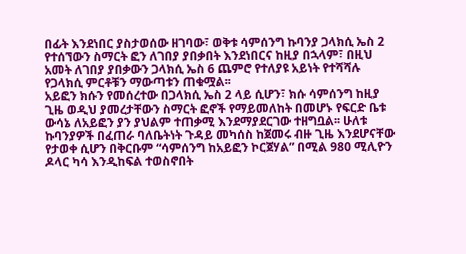በፊት እንደነበር ያስታወሰው ዘገባው፣ ወቅቱ ሳምሰንግ ኩባንያ ጋላክሲ ኤስ 2 የተሰኘውን ስማርት ፎን ለገበያ ያበቃበት እንደነበርና ከዚያ በኋላም፣ በዚህ አመት ለገበያ ያበቃውን ጋላክሲ ኤስ 6 ጨምሮ የተለያዩ አይነት የተሻሻሉ የጋላክሲ ምርቶቹን ማውጣቱን ጠቁሟል፡፡
አይፎን ክሱን የመሰረተው በጋላክሲ ኤስ 2 ላይ ሲሆን፣ ክሱ ሳምሰንግ ከዚያ ጊዜ ወዲህ ያመረታቸውን ስማርት ፎኖች የማይመለከት በመሆኑ የፍርድ ቤቱ  ውሳኔ ለአይፎን ያን ያህልም ተጠቃሚ እንደማያደርገው ተዘግቧል፡፡ ሁለቱ ኩባንያዎች በፈጠራ ባለቤትነት ጉዳይ መካሰስ ከጀመሩ ብዙ ጊዜ እንደሆናቸው የታወቀ ሲሆን በቅርቡም “ሳምሰንግ ከአይፎን ኮርጀሃል” በሚል 980 ሚሊዮን ዶላር ካሳ እንዲከፍል ተወስኖበት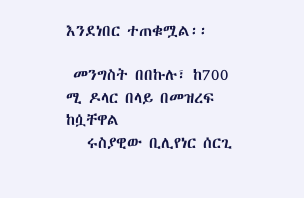እንደነበር ተጠቁሟል፡፡

 መንግስት በበኩሉ፣ ከ700 ሚ ዶላር በላይ በመዝረፍ ከሷቸዋል
   ሩስያዊው ቢሊየነር ሰርጊ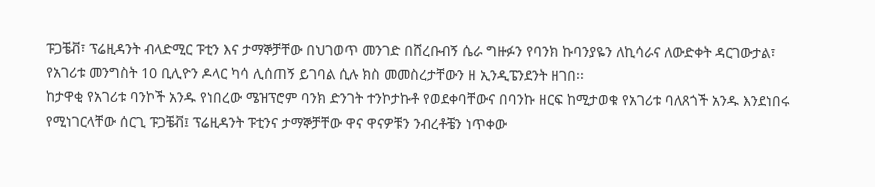ፑጋቼቭ፣ ፕሬዚዳንት ብላድሚር ፑቲን እና ታማኞቻቸው በህገወጥ መንገድ በሸረቡብኝ ሴራ ግዙፉን የባንክ ኩባንያዬን ለኪሳራና ለውድቀት ዳርገውታል፣ የአገሪቱ መንግስት 10 ቢሊዮን ዶላር ካሳ ሊሰጠኝ ይገባል ሲሉ ክስ መመስረታቸውን ዘ ኢንዲፔንደንት ዘገበ፡፡
ከታዋቂ የአገሪቱ ባንኮች አንዱ የነበረው ሜዝፕሮም ባንክ ድንገት ተንኮታኩቶ የወደቀባቸውና በባንኩ ዘርፍ ከሚታወቁ የአገሪቱ ባለጸጎች አንዱ እንደነበሩ የሚነገርላቸው ሰርጊ ፑጋቼቭ፤ ፕሬዚዳንት ፑቲንና ታማኞቻቸው ዋና ዋናዎቹን ንብረቶቼን ነጥቀው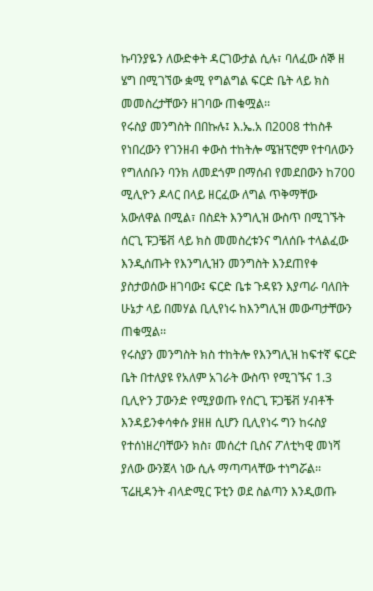ኩባንያዬን ለውድቀት ዳርገውታል ሲሉ፣ ባለፈው ሰኞ ዘ ሄግ በሚገኘው ቋሚ የግልግል ፍርድ ቤት ላይ ክስ መመስረታቸውን ዘገባው ጠቁሟል፡፡
የሩስያ መንግስት በበኩሉ፤ እ.ኤ.አ በ2008 ተከስቶ የነበረውን የገንዘብ ቀውስ ተከትሎ ሜዝፕሮም የተባለውን የግለሰቡን ባንክ ለመደጎም በማሰብ የመደበውን ከ700 ሚሊዮን ዶላር በላይ ዘርፈው ለግል ጥቅማቸው አውለዋል በሚል፣ በስደት እንግሊዝ ውስጥ በሚገኙት ሰርጊ ፑጋቼቭ ላይ ክስ መመስረቱንና ግለሰቡ ተላልፈው እንዲሰጡት የእንግሊዝን መንግስት እንደጠየቀ ያስታወሰው ዘገባው፤ ፍርድ ቤቱ ጉዳዩን እያጣራ ባለበት ሁኔታ ላይ በመሃል ቢሊየነሩ ከእንግሊዝ መውጣታቸውን ጠቁሟል፡፡
የሩስያን መንግስት ክስ ተከትሎ የእንግሊዝ ከፍተኛ ፍርድ ቤት በተለያዩ የአለም አገራት ውስጥ የሚገኙና 1.3 ቢሊዮን ፓውንድ የሚያወጡ የሰርጊ ፑጋቼቭ ሃብቶች እንዳይንቀሳቀሱ ያዘዘ ሲሆን ቢሊየነሩ ግን ከሩስያ የተሰነዘረባቸውን ክስ፣ መሰረተ ቢስና ፖለቲካዊ መነሻ ያለው ውንጀላ ነው ሲሉ ማጣጣላቸው ተነግሯል፡፡
ፕሬዚዳንት ብላድሚር ፑቲን ወደ ስልጣን እንዲወጡ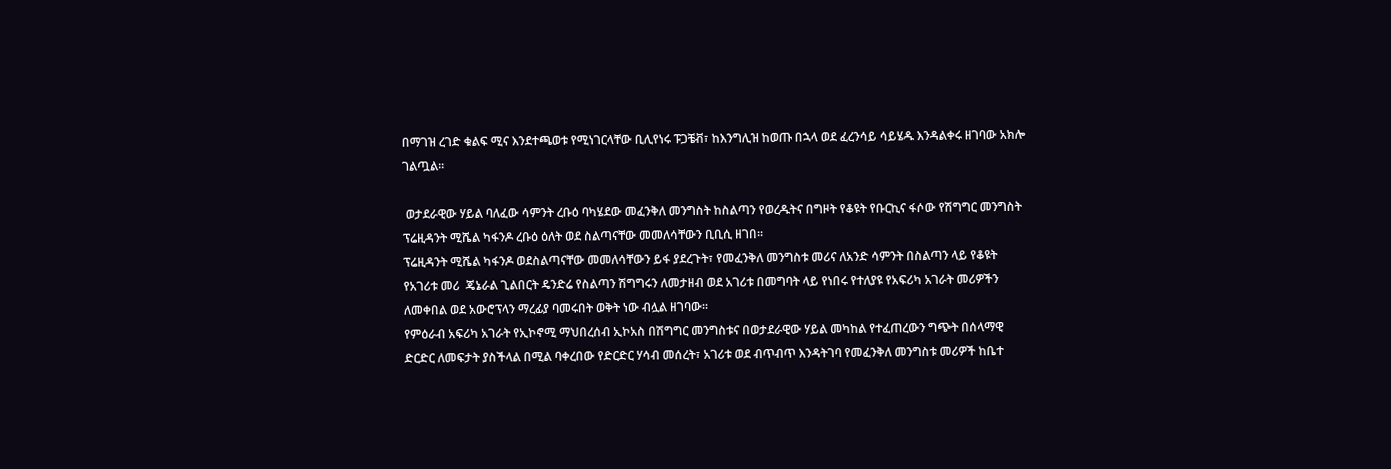በማገዝ ረገድ ቁልፍ ሚና እንደተጫወቱ የሚነገርላቸው ቢሊየነሩ ፑጋቼቭ፣ ከእንግሊዝ ከወጡ በኋላ ወደ ፈረንሳይ ሳይሄዱ እንዳልቀሩ ዘገባው አክሎ ገልጧል፡፡

 ወታደራዊው ሃይል ባለፈው ሳምንት ረቡዕ ባካሄደው መፈንቅለ መንግስት ከስልጣን የወረዱትና በግዞት የቆዩት የቡርኪና ፋሶው የሽግግር መንግስት ፕሬዚዳንት ሚሼል ካፋንዶ ረቡዕ ዕለት ወደ ስልጣናቸው መመለሳቸውን ቢቢሲ ዘገበ፡፡
ፕሬዚዳንት ሚሼል ካፋንዶ ወደስልጣናቸው መመለሳቸውን ይፋ ያደረጉት፣ የመፈንቅለ መንግስቱ መሪና ለአንድ ሳምንት በስልጣን ላይ የቆዩት የአገሪቱ መሪ  ጄኔራል ጊልበርት ዴንድሬ የስልጣን ሽግግሩን ለመታዘብ ወደ አገሪቱ በመግባት ላይ የነበሩ የተለያዩ የአፍሪካ አገራት መሪዎችን ለመቀበል ወደ አውሮፕላን ማረፊያ ባመሩበት ወቅት ነው ብሏል ዘገባው፡፡
የምዕራብ አፍሪካ አገራት የኢኮኖሚ ማህበረሰብ ኢኮአስ በሽግግር መንግስቱና በወታደራዊው ሃይል መካከል የተፈጠረውን ግጭት በሰላማዊ ድርድር ለመፍታት ያስችላል በሚል ባቀረበው የድርድር ሃሳብ መሰረት፣ አገሪቱ ወደ ብጥብጥ እንዳትገባ የመፈንቅለ መንግስቱ መሪዎች ከቤተ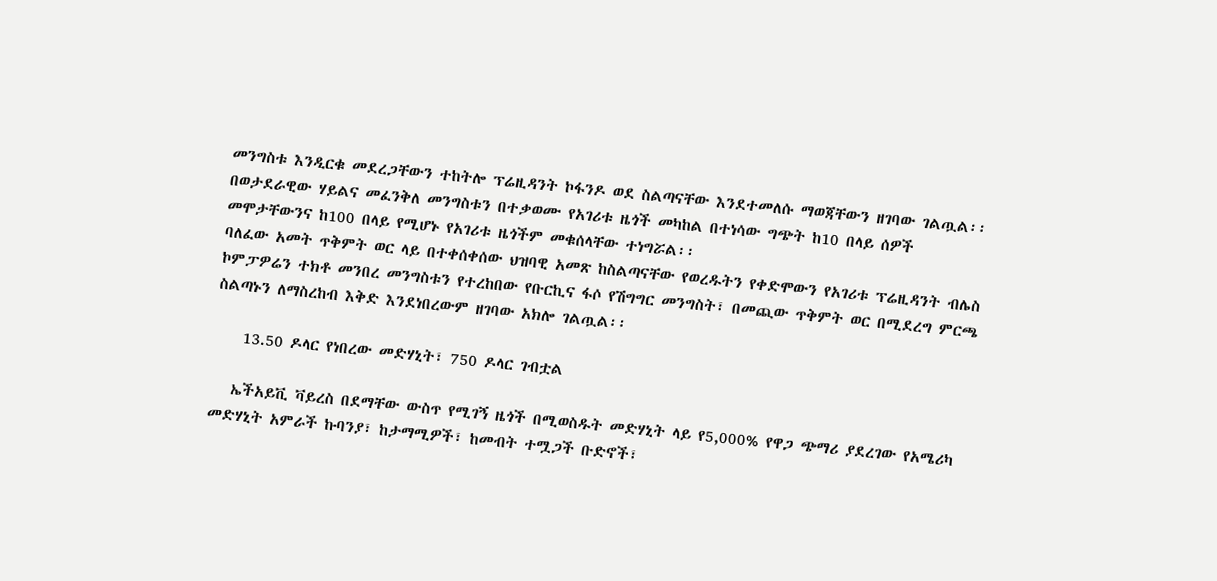መንግስቱ እንዲርቁ መደረጋቸውን ተከትሎ ፕሬዚዳንት ኮፋንዶ ወደ ስልጣናቸው እንደተመለሱ ማወጃቸውን ዘገባው ገልጧል፡፡በወታደራዊው ሃይልና መፈንቅለ መንግስቱን በተቃወሙ የአገሪቱ ዜጎች መካከል በተነሳው ግጭት ከ10 በላይ ሰዎች መሞታቸውንና ከ100 በላይ የሚሆኑ የአገሪቱ ዜጎችም መቁሰላቸው ተነግሯል፡፡
ባለፈው አመት ጥቅምት ወር ላይ በተቀሰቀሰው ህዝባዊ አመጽ ከስልጣናቸው የወረዱትን የቀድሞውን የአገሪቱ ፕሬዚዳንት ብሌስ ኮምፓዎሬን ተክቶ መንበረ መንግስቱን የተረከበው የቡርኪና ፋሶ የሽግግር መንግስት፣ በመጪው ጥቅምት ወር በሚደረግ ምርጫ ስልጣኑን ለማስረከብ እቅድ እንደነበረውም ዘገባው አክሎ ገልጧል፡፡

    13.50 ዶላር የነበረው መድሃኒት፣ 750 ዶላር ገብቷል

   ኤችአይቪ ቫይረስ በደማቸው ውስጥ የሚገኝ ዜጎች በሚወስዱት መድሃኒት ላይ የ5,000% የዋጋ ጭማሪ ያደረገው የአሜሪካ መድሃኒት አምራች ኩባንያ፣ ከታማሚዎች፣ ከመብት ተሟጋች ቡድኖች፣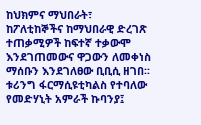ከህክምና ማህበራት፣ ከፖለቲከኞችና ከማህበራዊ ድረገጽ ተጠቃሚዎች ከፍተኛ ተቃውሞ እንደገጠመውና ዋጋውን ለመቀነስ ማሰቡን እንደገለፀው ቢቢሲ ዘገበ፡፡
ቱሪንግ ፋርማሲዩቲካልስ የተባለው የመድሃኒት አምራች ኩባንያ፤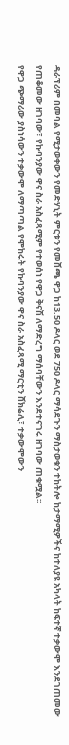ዳራፕሪም በመባል የሚታወቀውን የመድሃኒት ምርቱን የመሸጫ ዋጋ ከ13.50 ዶላር ወደ 750 ዶላር ማሳደጉን ማስታወቁን ተከትሎ ከታማሚዎችና ከተለያዩ አካላት ከፍተኛ ተቃውሞ እንደገጠመው የጠቆመው ዘገባው፣ የኩባንያው ዋና ስራ አስፈጻሚም የተወሰነ የዋጋ ቅናሽ ለማድረግ ማሰባቸውን እንደተናገሩ ዘገባው ጠቁሟል፡፡
የዋጋ ጭማሪው ያስነሳውን ተቃውሞ ለማጣጣል የሞከሩት የኩባንያው ዋና ስራ አስፈጻሚ ማርቲን ሸክሬሊ፣ ተቃውሞውን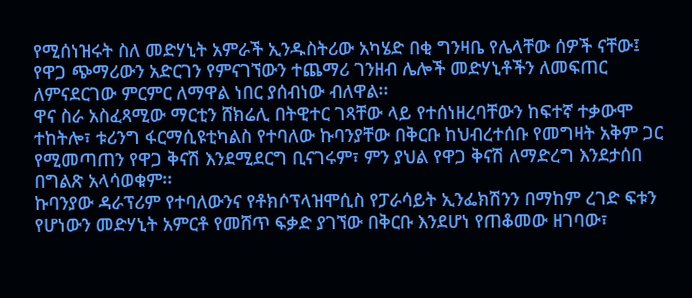የሚሰነዝሩት ስለ መድሃኒት አምራች ኢንዱስትሪው አካሄድ በቂ ግንዛቤ የሌላቸው ሰዎች ናቸው፤ የዋጋ ጭማሪውን አድርገን የምናገኘውን ተጨማሪ ገንዘብ ሌሎች መድሃኒቶችን ለመፍጠር ለምናደርገው ምርምር ለማዋል ነበር ያሰብነው ብለዋል፡፡
ዋና ስራ አስፈጻሚው ማርቲን ሸክሬሊ በትዊተር ገጻቸው ላይ የተሰነዘረባቸውን ከፍተኛ ተቃውሞ ተከትሎ፣ ቱሪንግ ፋርማሲዩቲካልስ የተባለው ኩባንያቸው በቅርቡ ከህብረተሰቡ የመግዛት አቅም ጋር የሚመጣጠን የዋጋ ቅናሽ እንደሚደርግ ቢናገሩም፣ ምን ያህል የዋጋ ቅናሽ ለማድረግ እንደታሰበ በግልጽ አላሳወቁም፡፡
ኩባንያው ዳራፕሪም የተባለውንና የቶክሶፕላዝሞሲስ የፓራሳይት ኢንፌክሽንን በማከም ረገድ ፍቱን የሆነውን መድሃኒት አምርቶ የመሸጥ ፍቃድ ያገኘው በቅርቡ እንደሆነ የጠቆመው ዘገባው፣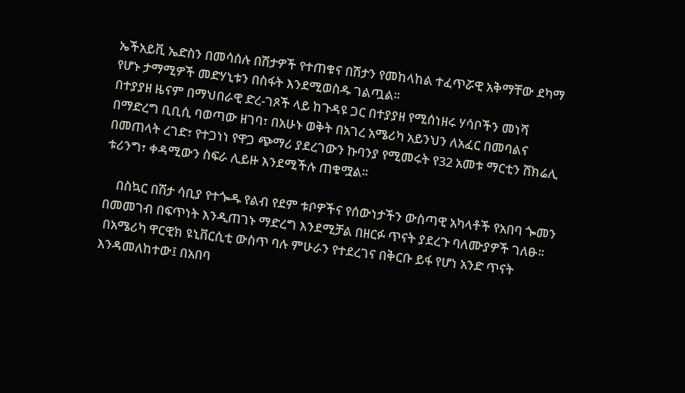ኤችአይቪ ኤድስን በመሳሰሉ በሽታዎች የተጠቁና በሽታን የመከላከል ተፈጥሯዊ አቅማቸው ደካማ የሆኑ ታማሚዎች መድሃኒቱን በስፋት እንደሚወስዱ ገልጧል፡፡
በተያያዘ ዜናም በማህበራዊ ድረ-ገጾች ላይ ከጉዳዩ ጋር በተያያዘ የሚሰነዘሩ ሃሳቦችን መነሻ በማድረግ ቢቢሲ ባወጣው ዘገባ፣ በአሁኑ ወቅት በአገረ አሜሪካ አይንህን ለአፈር በመባልና በመጠላት ረገድ፣ የተጋነነ የዋጋ ጭማሪ ያደረገውን ኩባንያ የሚመሩት የ32 አመቱ ማርቲን ሸክሬሊ ቱሪንግ፣ ቀዳሚውን ስፍራ ሊይዙ እንደሚችሉ ጠቁሟል፡፡

    በስኳር በሽታ ሳቢያ የተጐዱ የልብ የደም ቱቦዎችና የሰውነታችን ውስጣዊ አካላቶች የአበባ ጐመን በመመገብ በፍጥነት እንዲጠገኑ ማድረግ እንደሚቻል በዘርፉ ጥናት ያደረጉ ባለሙያዎች ገለፁ፡፡
 በአሜሪካ ዋርዊክ ዩኒቨርሲቲ ውስጥ ባሉ ምሁራን የተደረገና በቅርቡ ይፋ የሆነ አንድ ጥናት እንዳመለከተው፤ በአበባ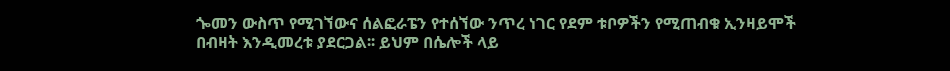ጐመን ውስጥ የሚገኘውና ሰልፎራፔን የተሰኘው ንጥረ ነገር የደም ቱቦዎችን የሚጠብቁ ኢንዛይሞች በብዛት እንዲመረቱ ያደርጋል፡፡ ይህም በሴሎች ላይ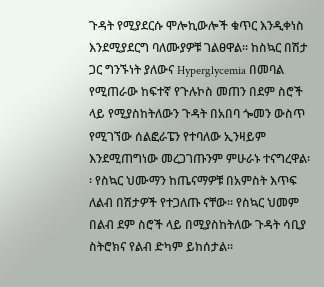ጉዳት የሚያደርሱ ሞሎኪውሎች ቁጥር እንዲቀነስ እንደሚያደርግ ባለሙያዎቹ ገልፀዋል፡፡ ከስኳር በሽታ ጋር ግንኙነት ያለውና Hyperglycemia በመባል የሚጠራው ከፍተኛ የጉሉኮስ መጠን በደም ስሮች ላይ የሚያስከትለውን ጉዳት በአበባ ጐመን ውስጥ የሚገኘው ሰልፎራፔን የተባለው ኢንዛይም እንደሚጠግነው መረጋገጡንም ምሁራኑ ተናግረዋል፡፡ የስኳር ህሙማን ከጤናማዎቹ በአምስት እጥፍ ለልብ በሽታዎች የተጋለጡ ናቸው፡፡ የስኳር ህመም በልብ ደም ስሮች ላይ በሚያስከትለው ጉዳት ሳቢያ ስትሮክና የልብ ድካም ይከሰታል፡፡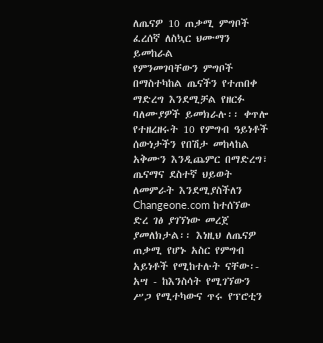ለጤናዎ 10 ጠቃሚ ምግቦች
ፈረሰኛ ለስኳር ህሙማን ይመከራል
የምንመገባቸውን ምግቦች በማስተካከል ጤናችን የተጠበቀ ማድረግ እንደሚቻል የዘርፉ ባለሙያዎች ይመክራሉ፡፡ ቀጥሎ የተዘረዘሩት 10 የምግብ ዓይነቶች ሰውነታችን የበሽታ መከላከል አቅሙን እንዲጨምር በማድረግ፣ ጤናማና ደስተኛ ህይወት ለመምራት እንደሚያስችለን Changeone.com ከተሰኘው ድረ ገፅ ያገኘነው መረጀ ያመለክታል፡፡ እነዚህ ለጤናዎ ጠቃሚ የሆኑ አስር የምግብ አይነቶች የሚከተሉት ናቸው፡-
አሣ - ከእንስሳት የሚገኘውን ሥጋ የሚተካውና ጥሩ የፕሮቲን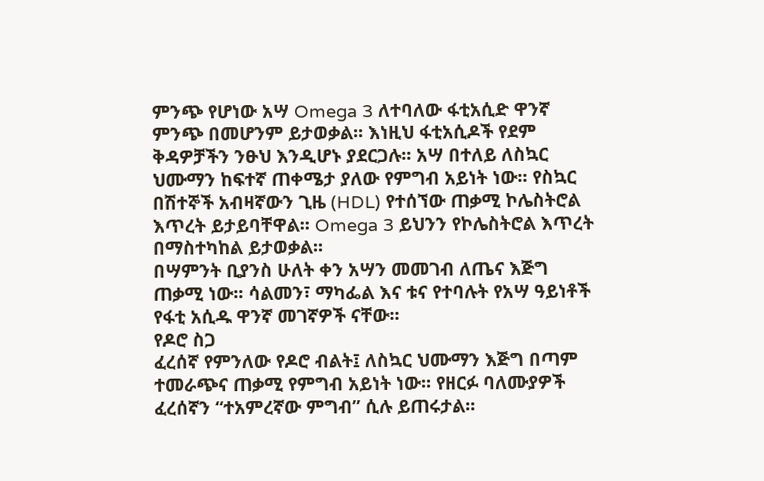ምንጭ የሆነው አሣ Omega 3 ለተባለው ፋቲአሲድ ዋንኛ ምንጭ በመሆንም ይታወቃል፡፡ እነዚህ ፋቲአሲዶች የደም ቅዳዎቻችን ንፁህ እንዲሆኑ ያደርጋሉ፡፡ አሣ በተለይ ለስኳር ህሙማን ከፍተኛ ጠቀሜታ ያለው የምግብ አይነት ነው፡፡ የስኳር በሽተኞች አብዛኛውን ጊዜ (HDL) የተሰኘው ጠቃሚ ኮሌስትሮል እጥረት ይታይባቸዋል፡፡ Omega 3 ይህንን የኮሌስትሮል እጥረት በማስተካከል ይታወቃል፡፡
በሣምንት ቢያንስ ሁለት ቀን አሣን መመገብ ለጤና እጅግ ጠቃሚ ነው፡፡ ሳልመን፣ ማካፌል እና ቱና የተባሉት የአሣ ዓይነቶች የፋቲ አሲዱ ዋንኛ መገኛዎች ናቸው፡፡
የዶሮ ስጋ
ፈረሰኛ የምንለው የዶሮ ብልት፤ ለስኳር ህሙማን እጅግ በጣም ተመራጭና ጠቃሚ የምግብ አይነት ነው፡፡ የዘርፉ ባለሙያዎች ፈረሰኛን “ተአምረኛው ምግብ” ሲሉ ይጠሩታል፡፡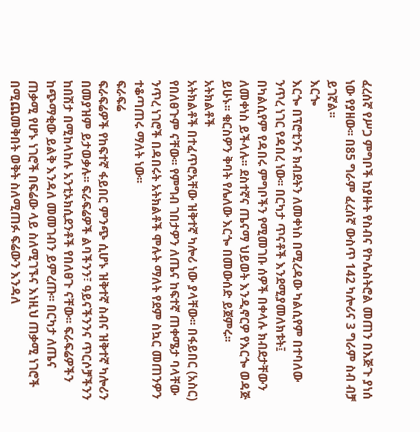ፈረሰኛ የሥጋ ምግቦች ከያዙት የስብና የኮሌስትሮል መጠን በእጅጉ ያነሰ ነው የያዘው፡፡ በ85 ግራም ፈረሰኛ ውስጥ 142 ካሎሪና 3 ግራም ስብ ብቻ ይገኛል፡፡
እርጐ
እርጐ በፕሮቲንና ክብደትን ለመቀነስ በሚረዳው ካልሲየም በተባለው ንጥረ ነገር የዳበረ ነው፡፡ በርካታ ጥናቶች እንደሚያመለክቱት፤ በካልሲየም የዳበሩ ምግቦችን የሚመገቡ ሰዎች በቀላሉ ክብደታቸውን ለመቀነስ ይችላሉ፡፡ ደስተኛና ጤናማ ህይወት እንዲኖርዎ የእርጐ ወዳጅ ይሁኑ፡፡ ቁርስዎን ቅባት የሌለው እርጐ በመውሰድ ይጀምሩ፡፡
አትክልቶች
አትክልቶች በተፈጥሮአቸው ዝቅተኛ ካሎሪ ነው ያላቸው፡፡ በፋይበር (አስር) የበለፀጉም ናቸው፡፡ የምግብ ገበታዎን ለጤና ከፍተኛ ጠቀሜታ ባላቸው ንጥረ ነገሮች በዳበሩት አትክልቶች ሞሉት ማለት የደም ስኳር መጠንዎን ተቆጣጠሩ ማለት ነው፡፡
ፍራፍሬ
ፍራፍሬዎች የከፍተኛ ፋይበር ምንጭ ሲሆኑ ዝቅተኛ ስብና ዝቅተኛ ካሎሪን በመያዝም ይታወቃሉ፡፡ ፍራፍሬዎች ልባችንን፣ ዓይናችንንና ጥርሶቻችንን ከበሽታ በሚከላከሉ አንቲኦክሲደንቶች የበለፀጉ ናቸው፡፡ ፍራፍሬዎችን ከጭማቂው ይልቅ እንዳለ መመገብን ይምረጡ፡፡ በርካታ ለጤና ጠቃሚ የሆኑ ነገሮች በፍሬው ላይ ስለሚገኙና እነዚህ ጠቃሚ ነገሮች በሚጨመቅበት ወቅት ስለሚጠፉ ፍሬውን እንዳለ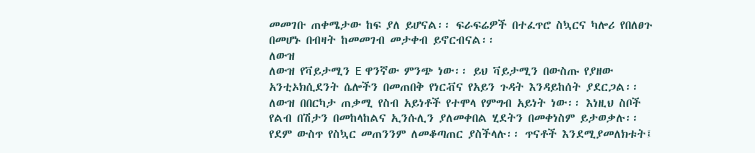መመገቡ ጠቀሜታው ከፍ ያለ ይሆናል፡፡ ፍራፍሬዎች በተፈጥሮ ስኳርና ካሎሪ የበለፀጉ በመሆኑ በብዛት ከመመገብ መታቀብ ይኖርብናል፡፡
ለውዝ
ለውዝ የቫይታሚን E ዋንኛው ምንጭ ነው፡፡ ይህ ቫይታሚን በውስጡ የያዘው አንቲኦክሲደንት ሴሎችን በመጠበቅ የነርቭና የአይን ጉዳት እንዳይከሰት ያደርጋል፡፡ ለውዝ በበርካታ ጠቃሚ የስብ አይነቶች የተሞላ የምግብ አይነት ነው፡፡ እነዚህ ስቦች የልብ በሽታን በመከላከልና ኢንሱሊን ያለመቀበል ሂደትን በመቀነስም ይታወቃሉ፡፡ የደም ውስጥ የስኳር መጠንንም ለመቆጣጠር ያስችላሉ፡፡ ጥናቶች እንደሚያመለክቱት፤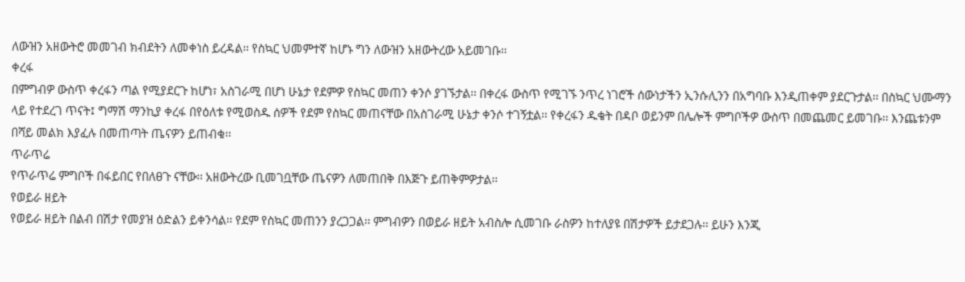ለውዝን አዘውትሮ መመገብ ክብደትን ለመቀነስ ይረዳል፡፡ የስኳር ህመምተኛ ከሆኑ ግን ለውዝን አዘውትረው አይመገቡ፡፡
ቀረፋ
በምግብዎ ውስጥ ቀረፋን ጣል የሚያደርጉ ከሆነ፣ አስገራሚ በሆነ ሁኔታ የደምዎ የስኳር መጠን ቀንሶ ያገኙታል፡፡ በቀረፋ ውስጥ የሚገኙ ንጥረ ነገሮች ሰውነታችን ኢንሱሊንን በአግባቡ እንዲጠቀም ያደርጉታል፡፡ በስኳር ህሙማን ላይ የተደረገ ጥናት፤ ግማሽ ማንኪያ ቀረፋ በየዕለቱ የሚወስዱ ሰዎች የደም የስኳር መጠናቸው በአስገራሚ ሁኔታ ቀንሶ ተገኝቷል፡፡ የቀረፋን ዱቄት በዳቦ ወይንም በሌሎች ምግቦችዎ ውስጥ በመጨመር ይመገቡ፡፡ እንጨቱንም በሻይ መልክ እያፈሉ በመጠጣት ጤናዎን ይጠብቁ፡፡
ጥራጥሬ
የጥራጥሬ ምግቦች በፋይበር የበለፀጉ ናቸው፡፡ አዘውትረው ቢመገቧቸው ጤናዎን ለመጠበቅ በእጅጉ ይጠቅምዎታል፡፡
የወይራ ዘይት
የወይራ ዘይት በልብ በሽታ የመያዝ ዕድልን ይቀንሳል፡፡ የደም የስኳር መጠንን ያረጋጋል፡፡ ምግብዎን በወይራ ዘይት አብስሎ ሲመገቡ ራስዎን ከተለያዩ በሽታዎች ይታደጋሉ፡፡ ይሁን እንጂ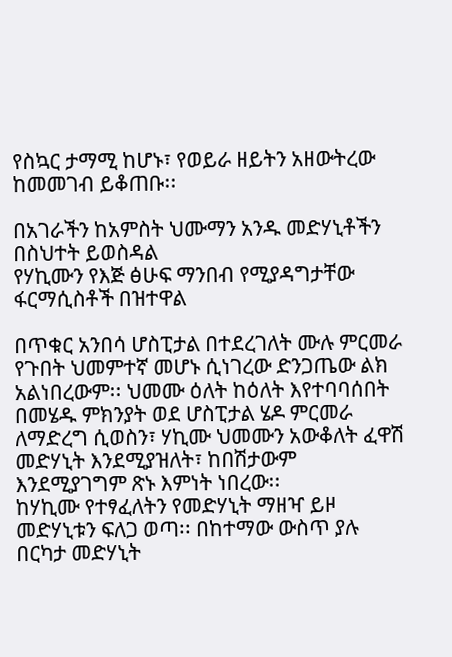የስኳር ታማሚ ከሆኑ፣ የወይራ ዘይትን አዘውትረው ከመመገብ ይቆጠቡ፡፡

በአገራችን ከአምስት ህሙማን አንዱ መድሃኒቶችን በስህተት ይወስዳል
የሃኪሙን የእጅ ፅሁፍ ማንበብ የሚያዳግታቸው ፋርማሲስቶች በዝተዋል

በጥቁር አንበሳ ሆስፒታል በተደረገለት ሙሉ ምርመራ የጉበት ህመምተኛ መሆኑ ሲነገረው ድንጋጤው ልክ አልነበረውም፡፡ ህመሙ ዕለት ከዕለት እየተባባሰበት በመሄዱ ምክንያት ወደ ሆስፒታል ሄዶ ምርመራ ለማድረግ ሲወስን፣ ሃኪሙ ህመሙን አውቆለት ፈዋሽ መድሃኒት እንደሚያዝለት፣ ከበሽታውም እንደሚያገግም ጽኑ እምነት ነበረው፡፡
ከሃኪሙ የተፃፈለትን የመድሃኒት ማዘዣ ይዞ መድሃኒቱን ፍለጋ ወጣ፡፡ በከተማው ውስጥ ያሉ በርካታ መድሃኒት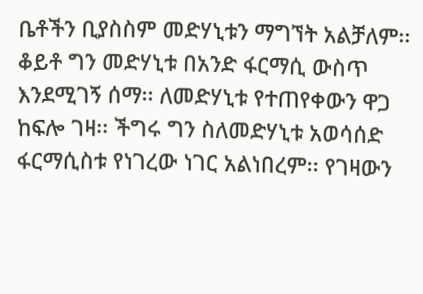ቤቶችን ቢያስስም መድሃኒቱን ማግኘት አልቻለም፡፡ ቆይቶ ግን መድሃኒቱ በአንድ ፋርማሲ ውስጥ እንደሚገኝ ሰማ፡፡ ለመድሃኒቱ የተጠየቀውን ዋጋ ከፍሎ ገዛ፡፡ ችግሩ ግን ስለመድሃኒቱ አወሳሰድ ፋርማሲስቱ የነገረው ነገር አልነበረም፡፡ የገዛውን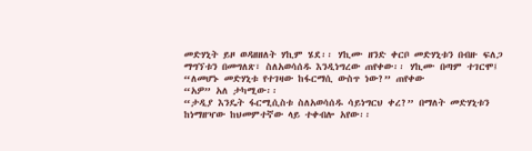መድሃኒት ይዞ ወዳዘዘለት ሃኪም ሄደ፡፡ ሃኪሙ ዘንድ ቀርቦ መድሃኒቱን በብዙ ፍለጋ ማግኘቱን በመግለጽ፣ ስለአወሳሰዱ እንዲነግረው ጠየቀው፡፡ ሃኪሙ በጣም ተገርሞ፤
“ለመሆኑ መድሃኒቱ የተገዛው ከፋርማሲ ውስጥ ነው?” ጠየቀው
“አዎ” አለ ታካሚው፡፡
“ታዲያ እንዴት ፋርሚሲስቱ ስለአወሳሰዱ ሳይነግርህ ቀረ?” በማለት መድሃኒቱን ከነማዘዣው ከህመምተኛው ላይ ተቀብሎ አየው፡፡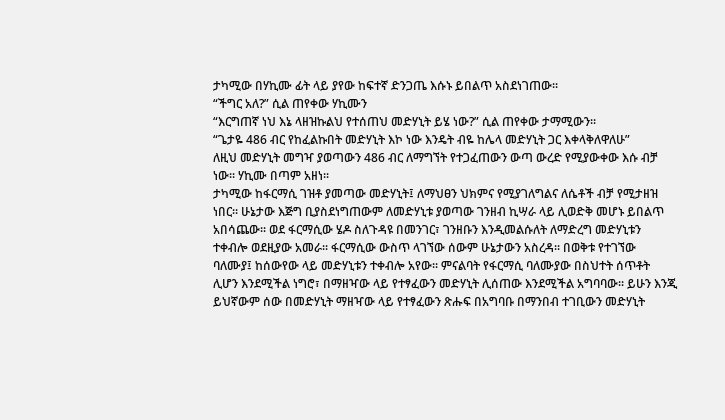ታካሚው በሃኪሙ ፊት ላይ ያየው ከፍተኛ ድንጋጤ እሱኑ ይበልጥ አስደነገጠው፡፡
“ችግር አለ?” ሲል ጠየቀው ሃኪሙን
“እርግጠኛ ነህ እኔ ላዘዝኩልህ የተሰጠህ መድሃኒት ይሄ ነው?” ሲል ጠየቀው ታማሚውን፡፡
“ጌታዬ 486 ብር የከፈልኩበት መድሃኒት እኮ ነው እንዴት ብዬ ከሌላ መድሃኒት ጋር እቀላቅለዋለሁ”
ለዚህ መድሃኒት መግዣ ያወጣውን 486 ብር ለማግኘት የተጋፈጠውን ውጣ ውረድ የሚያውቀው እሱ ብቻ ነው፡፡ ሃኪሙ በጣም አዘነ፡፡
ታካሚው ከፋርማሲ ገዝቶ ያመጣው መድሃኒት፤ ለማህፀን ህክምና የሚያገለግልና ለሴቶች ብቻ የሚታዘዝ ነበር፡፡ ሁኔታው እጅግ ቢያስደነግጠውም ለመድሃኒቱ ያወጣው ገንዘብ ኪሣራ ላይ ሊወድቅ መሆኑ ይበልጥ አበሳጨው፡፡ ወደ ፋርማሲው ሄዶ ስለጉዳዩ በመንገር፣ ገንዘቡን እንዲመልሱለት ለማድረግ መድሃኒቱን ተቀብሎ ወደዚያው አመራ፡፡ ፋርማሲው ውስጥ ላገኘው ሰውም ሁኔታውን አስረዳ፡፡ በወቅቱ የተገኘው ባለሙያ፤ ከሰውየው ላይ መድሃኒቱን ተቀብሎ አየው፡፡ ምናልባት የፋርማሲ ባለሙያው በስህተት ሰጥቶት ሊሆን እንደሚችል ነግሮ፣ በማዘዣው ላይ የተፃፈውን መድሃኒት ሊሰጠው እንደሚችል አግባባው፡፡ ይሁን እንጂ ይህኛውም ሰው በመድሃኒት ማዘዣው ላይ የተፃፈውን ጽሑፍ በአግባቡ በማንበብ ተገቢውን መድሃኒት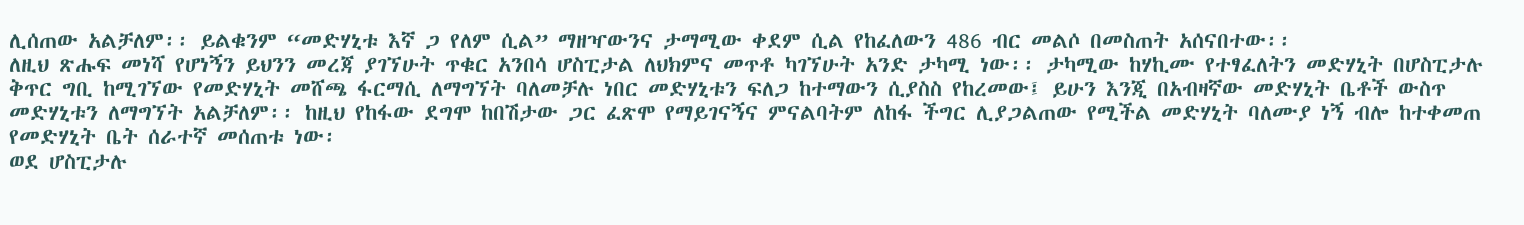ሊሰጠው አልቻለም፡፡ ይልቁንም “መድሃኒቱ እኛ ጋ የለም ሲል” ማዘዣውንና ታማሚው ቀደም ሲል የከፈለውን 486 ብር መልሶ በመስጠት አሰናበተው፡፡
ለዚህ ጽሑፍ መነሻ የሆነኝን ይህንን መረጃ ያገኘሁት ጥቁር አንበሳ ሆስፒታል ለህክምና መጥቶ ካገኘሁት አንድ ታካሚ ነው፡፡ ታካሚው ከሃኪሙ የተፃፈለትን መድሃኒት በሆስፒታሉ ቅጥር ግቢ ከሚገኘው የመድሃኒት መሸጫ ፋርማሲ ለማግኘት ባለመቻሉ ነበር መድሃኒቱን ፍለጋ ከተማውን ሲያስስ የከረመው፤ ይሁን እንጂ በአብዛኛው መድሃኒት ቤቶች ውስጥ መድሃኒቱን ለማግኘት አልቻለም፡፡ ከዚህ የከፋው ደግሞ ከበሽታው ጋር ፈጽሞ የማይገናኝና ምናልባትም ለከፋ ችግር ሊያጋልጠው የሚችል መድሃኒት ባለሙያ ነኝ ብሎ ከተቀመጠ የመድሃኒት ቤት ሰራተኛ መሰጠቱ ነው፡
ወደ ሆስፒታሉ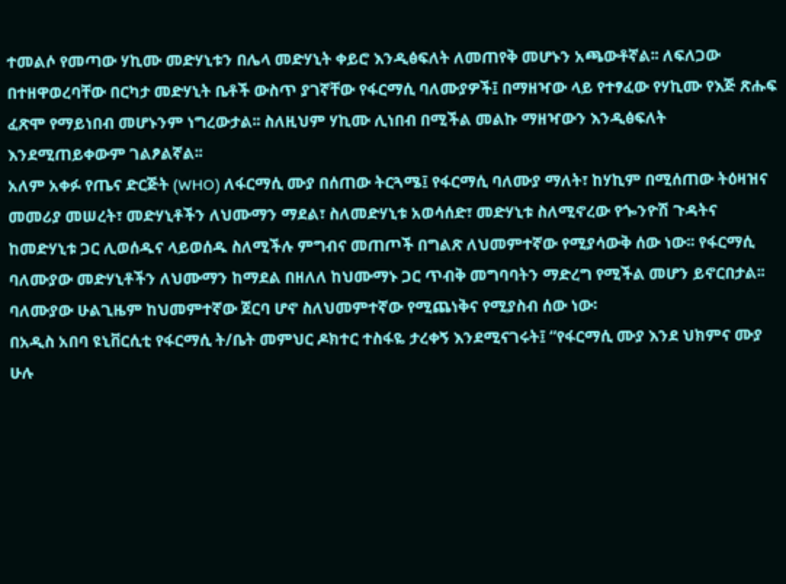ተመልሶ የመጣው ሃኪሙ መድሃኒቱን በሌላ መድሃኒት ቀይሮ እንዲፅፍለት ለመጠየቅ መሆኑን አጫውቶኛል፡፡ ለፍለጋው በተዘዋወረባቸው በርካታ መድሃኒት ቤቶች ውስጥ ያገኛቸው የፋርማሲ ባለሙያዎች፤ በማዘዣው ላይ የተፃፈው የሃኪሙ የእጅ ጽሑፍ ፈጽሞ የማይነበብ መሆኑንም ነግረውታል፡፡ ስለዚህም ሃኪሙ ሊነበብ በሚችል መልኩ ማዘዣውን እንዲፅፍለት እንደሚጠይቀውም ገልፆልኛል፡፡
አለም አቀፉ የጤና ድርጅት (WHO) ለፋርማሲ ሙያ በሰጠው ትርጓሜ፤ የፋርማሲ ባለሙያ ማለት፣ ከሃኪም በሚሰጠው ትዕዛዝና መመሪያ መሠረት፣ መድሃኒቶችን ለህሙማን ማደል፣ ስለመድሃኒቱ አወሳሰድ፣ መድሃኒቱ ስለሚኖረው የጐንዮሽ ጉዳትና ከመድሃኒቱ ጋር ሊወሰዱና ላይወሰዱ ስለሚችሉ ምግብና መጠጦች በግልጽ ለህመምተኛው የሚያሳውቅ ሰው ነው፡፡ የፋርማሲ ባለሙያው መድሃኒቶችን ለህሙማን ከማደል በዘለለ ከህሙማኑ ጋር ጥብቅ መግባባትን ማድረግ የሚችል መሆን ይኖርበታል፡፡ ባለሙያው ሁልጊዜም ከህመምተኛው ጀርባ ሆኖ ስለህመምተኛው የሚጨነቅና የሚያስብ ሰው ነው፡
በአዲስ አበባ ዩኒቨርሲቲ የፋርማሲ ት/ቤት መምህር ዶክተር ተስፋዬ ታረቀኝ እንደሚናገሩት፤ “የፋርማሲ ሙያ እንደ ህክምና ሙያ ሁሉ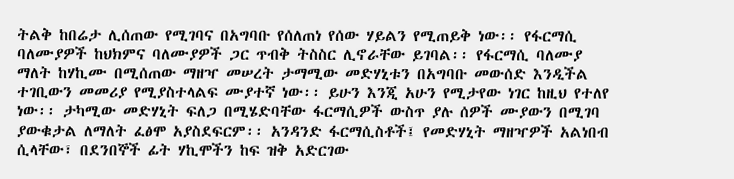ትልቅ ከበሬታ ሊሰጠው የሚገባና በአግባቡ የሰለጠነ የሰው ሃይልን የሚጠይቅ ነው፡፡ የፋርማሲ ባለሙያዎች ከህክምና ባለሙያዎች ጋር ጥብቅ ትስስር ሊኖራቸው ይገባል፡፡ የፋርማሲ ባለሙያ ማለት ከሃኪሙ በሚሰጠው ማዘዣ መሠረት ታማሚው መድሃኒቱን በአግባቡ መውሰድ እንዲችል ተገቢውን መመሪያ የሚያስተላልፍ ሙያተኛ ነው፡፡ ይሁን እንጂ አሁን የሚታየው ነገር ከዚህ የተለየ ነው፡፡ ታካሚው መድሃኒት ፍለጋ በሚሄድባቸው ፋርማሲዎች ውስጥ ያሉ ሰዎች ሙያውን በሚገባ ያውቁታል ለማለት ፈፅሞ አያስደፍርም፡፡ አንዳንድ ፋርማሲስቶች፤ የመድሃኒት ማዘዣዎች አልነበብ ሲላቸው፣ በደንበኞች ፊት ሃኪሞችን ከፍ ዝቅ አድርገው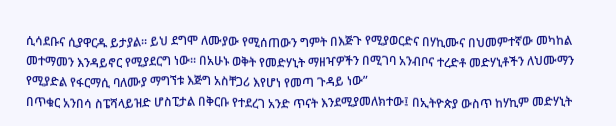ሲሳደቡና ሲያዋርዱ ይታያል፡፡ ይህ ደግሞ ለሙያው የሚሰጠውን ግምት በእጅጉ የሚያወርድና በሃኪሙና በህመምተኛው መካከል መተማመን እንዳይኖር የሚያደርግ ነው፡፡ በአሁኑ ወቅት የመድሃኒት ማዘዣዎችን በሚገባ አንብቦና ተረድቶ መድሃኒቶችን ለህሙማን የሚያድል የፋርማሲ ባለሙያ ማግኘቱ እጅግ አስቸጋሪ እየሆነ የመጣ ጉዳይ ነው”
በጥቁር አንበሳ ስፔሻላይዝድ ሆስፒታል በቅርቡ የተደረገ አንድ ጥናት እንደሚያመለክተው፤ በኢትዮጵያ ውስጥ ከሃኪም መድሃኒት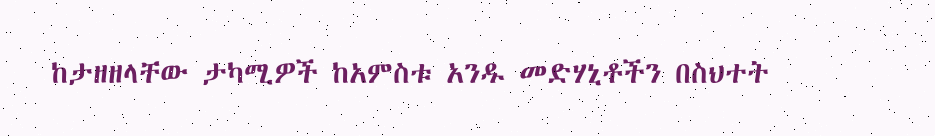ከታዘዘላቸው ታካሚዎች ከአምስቱ አንዱ መድሃኒቶችን በስህተት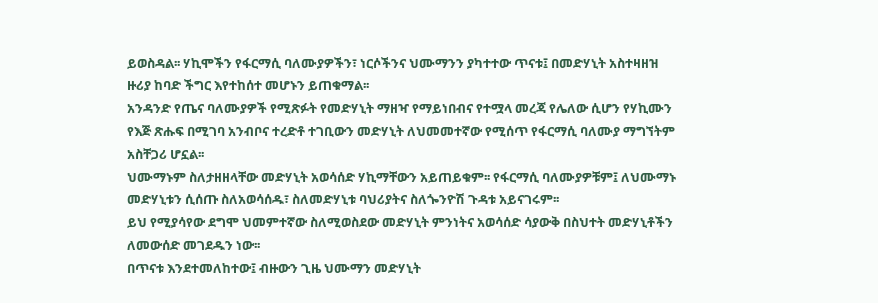ይወስዳል፡፡ ሃኪሞችን የፋርማሲ ባለሙያዎችን፣ ነርሶችንና ህሙማንን ያካተተው ጥናቱ፤ በመድሃኒት አስተዛዘዝ ዙሪያ ከባድ ችግር እየተከሰተ መሆኑን ይጠቁማል፡፡
አንዳንድ የጤና ባለሙያዎች የሚጽፉት የመድሃኒት ማዘዣ የማይነበብና የተሟላ መረጃ የሌለው ሲሆን የሃኪሙን የእጅ ጽሑፍ በሚገባ አንብቦና ተረድቶ ተገቢውን መድሃኒት ለህመመተኛው የሚሰጥ የፋርማሲ ባለሙያ ማግኘትም አስቸጋሪ ሆኗል፡፡
ህሙማኑም ስለታዘዘላቸው መድሃኒት አወሳሰድ ሃኪማቸውን አይጠይቁም፡፡ የፋርማሲ ባለሙያዎቹም፤ ለህሙማኑ መድሃኒቱን ሲሰጡ ስለአወሳሰዱ፣ ስለመድሃኒቱ ባህሪያትና ስለጐንዮሽ ጉዳቱ አይናገሩም፡፡
ይህ የሚያሳየው ደግሞ ህመምተኛው ስለሚወስደው መድሃኒት ምንነትና አወሳሰድ ሳያውቅ በስህተት መድሃኒቶችን ለመውሰድ መገደዱን ነው፡፡
በጥናቱ እንደተመለከተው፤ ብዙውን ጊዜ ህሙማን መድሃኒት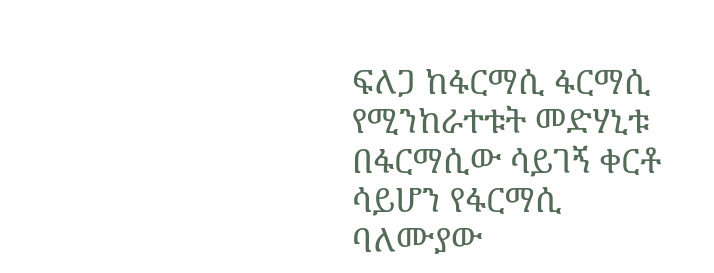ፍለጋ ከፋርማሲ ፋርማሲ የሚንከራተቱት መድሃኒቱ በፋርማሲው ሳይገኝ ቀርቶ ሳይሆን የፋርማሲ ባለሙያው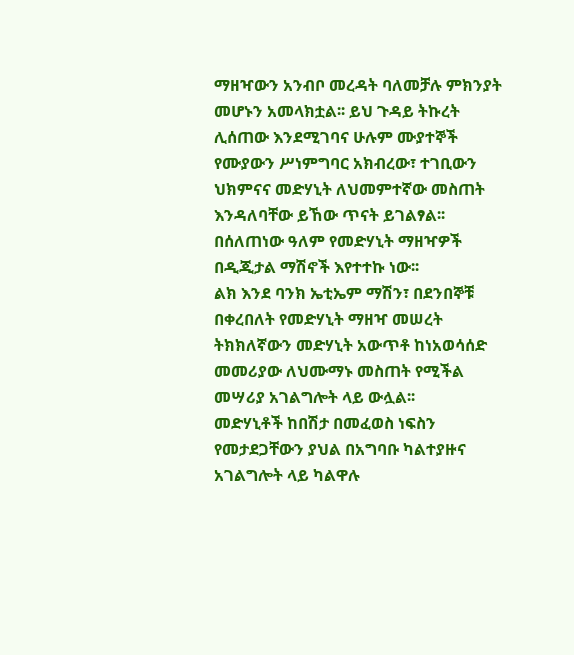ማዘዣውን አንብቦ መረዳት ባለመቻሉ ምክንያት መሆኑን አመላክቷል፡፡ ይህ ጉዳይ ትኩረት ሊሰጠው እንደሚገባና ሁሉም ሙያተኞች የሙያውን ሥነምግባር አክብረው፣ ተገቢውን ህክምናና መድሃኒት ለህመምተኛው መስጠት እንዳለባቸው ይኸው ጥናት ይገልፃል፡፡
በሰለጠነው ዓለም የመድሃኒት ማዘዣዎች በዲጂታል ማሽኖች እየተተኩ ነው፡፡
ልክ እንደ ባንክ ኤቲኤም ማሽን፣ በደንበኞቹ በቀረበለት የመድሃኒት ማዘዣ መሠረት ትክክለኛውን መድሃኒት አውጥቶ ከነአወሳሰድ መመሪያው ለህሙማኑ መስጠት የሚችል መሣሪያ አገልግሎት ላይ ውሏል፡፡
መድሃኒቶች ከበሽታ በመፈወስ ነፍስን የመታደጋቸውን ያህል በአግባቡ ካልተያዙና አገልግሎት ላይ ካልዋሉ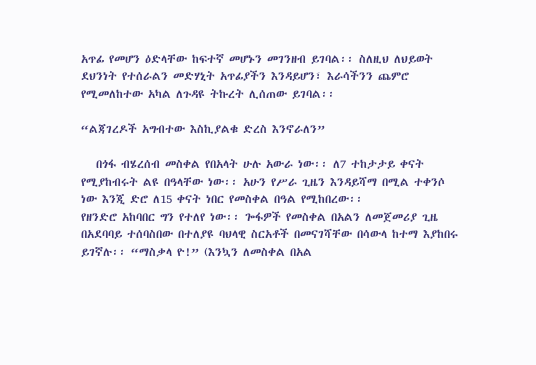አጥፊ የመሆን ዕድላቸው ከፍተኛ መሆኑን መገንዘብ ይገባል፡፡ ስለዚህ ለህይወት ደህንነት የተሰራልን መድሃኒት አጥፊያችን እንዳይሆን፣ እራሳችንን ጨምሮ የሚመለከተው አካል ለጉዳዩ ትኩረት ሊሰጠው ይገባል፡፡

“ልጃገረዶች አግብተው እስኪያልቁ ድረስ እንኖራለን”

   በጎፋ ብሄረሰብ መስቀል የበአላት ሁሉ አውራ ነው፡፡ ለ7 ተከታታይ ቀናት የሚያከብሩት ልዩ በዓላቸው ነው፡፡ አሁን የሥራ ጊዜን እንዳይሻማ በሚል ተቀንሶ ነው እንጂ ድሮ ለ15 ቀናት ነበር የመስቀል በዓል የሚከበረው፡፡
የዘንድሮ አከባበር ግን የተለየ ነው፡፡ ጐፋዎች የመስቀል በአልን ለመጀመሪያ ጊዜ በአደባባይ ተሰባስበው በተለያዩ ባህላዊ ስርአቶች በመናገሻቸው በሳውላ ከተማ እያከበሩ ይገኛሉ፡፡ “ማስቃላ ዮ!” (እንኳን ለመስቀል በአል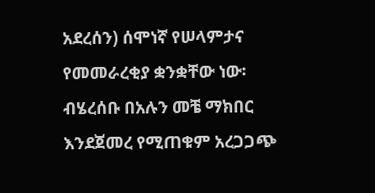አደረሰን) ሰሞነኛ የሠላምታና የመመራረቂያ ቋንቋቸው ነው፡
ብሄረሰቡ በአሉን መቼ ማክበር እንደጀመረ የሚጠቁም አረጋጋጭ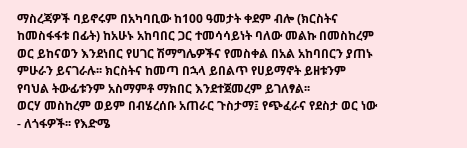ማስረጃዎች ባይኖሩም በአካባቢው ከ100 ዓመታት ቀደም ብሎ (ክርስትና ከመስፋፋቱ በፊት) ከአሁኑ አከባበር ጋር ተመሳሳይነት ባለው መልኩ በመስከረም ወር ይከናወን እንደነበር የሀገር ሽማግሌዎችና የመስቀል በአል አከባበርን ያጠኑ ምሁራን ይናገራሉ፡፡ ክርስትና ከመጣ በኋላ ይበልጥ የሀይማኖት ይዘቱንም የባህል ትውፊቱንም አስማምቶ ማክበር እንደተጀመረም ይገለፃል፡፡
ወርሃ መስከረም ወይም በብሄረሰቡ አጠራር ጉስታማ፤ የጭፈራና የደስታ ወር ነው - ለጎፋዎች፡፡ የእድሜ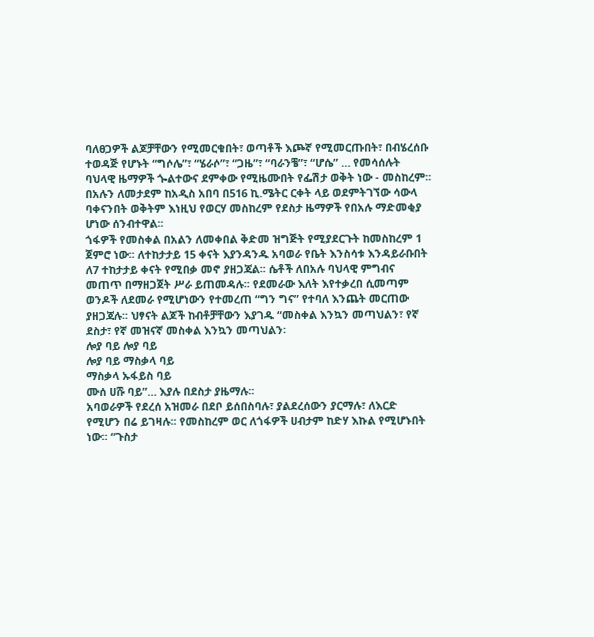ባለፀጋዎች ልጆቻቸውን የሚመርቁበት፣ ወጣቶች እጮኛ የሚመርጡበት፣ በብሄረሰቡ ተወዳጅ የሆኑት “ግሶሌ”፣ “ሄራሶ”፣ “ጋዜ”፣ “ባራንቼ”፣ “ሆሴ” … የመሳሰሉት ባህላዊ ዜማዎች ጐልተውና ደምቀው የሚዜሙበት የፌሽታ ወቅት ነው - መስከረም፡፡
በአሉን ለመታደም ከአዲስ አበባ በ516 ኪ.ሜትር ርቀት ላይ ወደምትገኘው ሳውላ ባቀናንበት ወቅትም እነዚህ የወርሃ መስከረም የደስታ ዜማዎች የበአሉ ማድመቂያ ሆነው ሰንብተዋል፡፡
ጎፋዎች የመስቀል በአልን ለመቀበል ቅድመ ዝግጅት የሚያደርጉት ከመስከረም 1 ጀምሮ ነው፡፡ ለተከታታይ 15 ቀናት እያንዳንዱ አባወራ የቤት እንስሳቱ እንዳይራቡበት ለ7 ተከታታይ ቀናት የሚበቃ መኖ ያዘጋጃል፡፡ ሴቶች ለበአሉ ባህላዊ ምግብና መጠጥ በማዘጋጀት ሥራ ይጠመዳሉ፡፡ የደመራው እለት እየተቃረበ ሲመጣም ወንዶች ለደመራ የሚሆነውን የተመረጠ “ግን ግና” የተባለ እንጨት መርጠው ያዘጋጃሉ፡፡ ህፃናት ልጆች ከብቶቻቸውን እያገዱ “መስቀል እንኳን መጣህልን፣ የኛ ደስታ፣ የኛ መዝናኛ መስቀል እንኳን መጣህልን፡
ሎያ ባይ ሎያ ባይ
ሎያ ባይ ማስቃላ ባይ
ማስቃላ ኡፋይስ ባይ
ሙሰ ሀሹ ባይ”… እያሉ በደስታ ያዜማሉ፡፡
አባወራዎች የደረሰ አዝመራ በደቦ ይሰበስባሉ፣ ያልደረሰውን ያርማሉ፣ ለእርድ የሚሆን በሬ ይገዛሉ፡፡ የመስከረም ወር ለጎፋዎች ሀብታም ከድሃ እኩል የሚሆኑበት ነው፡፡ “ጉስታ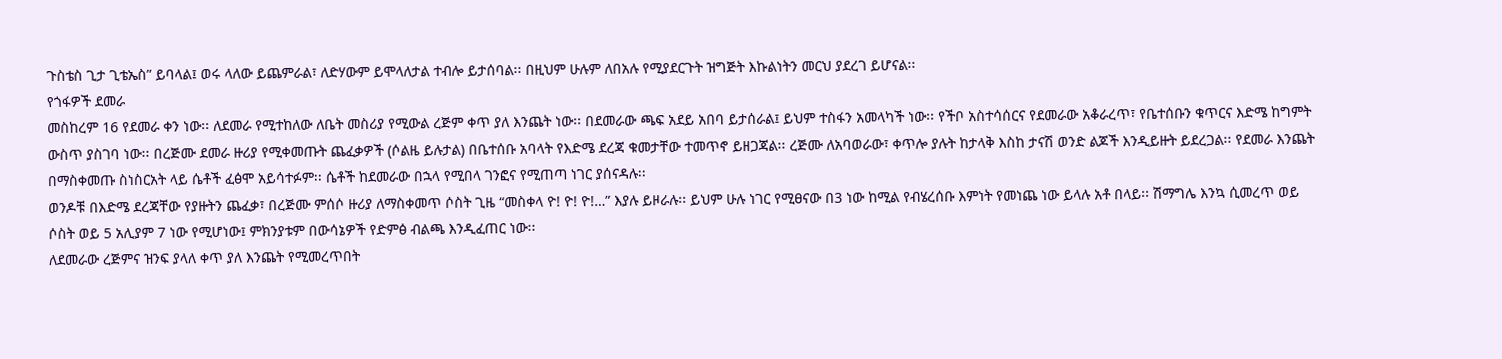ጉስቴስ ጊታ ጊቴኤስ” ይባላል፤ ወሩ ላለው ይጨምራል፣ ለድሃውም ይሞላለታል ተብሎ ይታሰባል፡፡ በዚህም ሁሉም ለበአሉ የሚያደርጉት ዝግጅት እኩልነትን መርህ ያደረገ ይሆናል፡፡
የጎፋዎች ደመራ
መስከረም 16 የደመራ ቀን ነው፡፡ ለደመራ የሚተከለው ለቤት መስሪያ የሚውል ረጅም ቀጥ ያለ እንጨት ነው፡፡ በደመራው ጫፍ አደይ አበባ ይታሰራል፤ ይህም ተስፋን አመላካች ነው፡፡ የችቦ አስተሳሰርና የደመራው አቆራረጥ፣ የቤተሰቡን ቁጥርና እድሜ ከግምት ውስጥ ያስገባ ነው፡፡ በረጅሙ ደመራ ዙሪያ የሚቀመጡት ጨፈቃዎች (ሶልዜ ይሉታል) በቤተሰቡ አባላት የእድሜ ደረጃ ቁመታቸው ተመጥኖ ይዘጋጃል፡፡ ረጅሙ ለአባወራው፣ ቀጥሎ ያሉት ከታላቅ እስከ ታናሽ ወንድ ልጆች እንዲይዙት ይደረጋል፡፡ የደመራ እንጨት በማስቀመጡ ስነስርአት ላይ ሴቶች ፈፅሞ አይሳተፉም፡፡ ሴቶች ከደመራው በኋላ የሚበላ ገንፎና የሚጠጣ ነገር ያሰናዳሉ፡፡
ወንዶቹ በእድሜ ደረጃቸው የያዙትን ጨፈቃ፣ በረጅሙ ምሰሶ ዙሪያ ለማስቀመጥ ሶስት ጊዜ “መስቀላ ዮ! ዮ! ዮ!…” እያሉ ይዞራሉ፡፡ ይህም ሁሉ ነገር የሚፀናው በ3 ነው ከሚል የብሄረሰቡ እምነት የመነጨ ነው ይላሉ አቶ በላይ፡፡ ሽማግሌ እንኳ ሲመረጥ ወይ ሶስት ወይ 5 አሊያም 7 ነው የሚሆነው፤ ምክንያቱም በውሳኔዎች የድምፅ ብልጫ እንዲፈጠር ነው፡፡
ለደመራው ረጅምና ዝንፍ ያላለ ቀጥ ያለ እንጨት የሚመረጥበት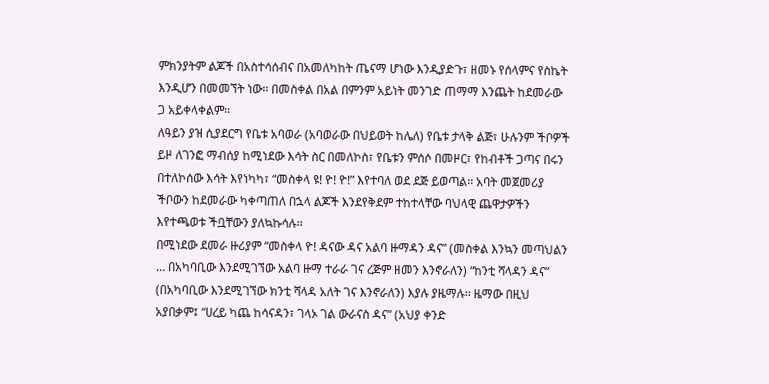ምክንያትም ልጆች በአስተሳሰብና በአመለካከት ጤናማ ሆነው እንዲያድጉ፣ ዘመኑ የሰላምና የስኬት እንዲሆን በመመኘት ነው፡፡ በመስቀል በአል በምንም አይነት መንገድ ጠማማ እንጨት ከደመራው ጋ አይቀላቀልም፡፡
ለዓይን ያዝ ሲያደርግ የቤቱ አባወራ (አባወራው በህይወት ከሌለ) የቤቱ ታላቅ ልጅ፣ ሁሉንም ችቦዎች ይዞ ለገንፎ ማብሰያ ከሚነደው እሳት ስር በመለኮስ፣ የቤቱን ምሰሶ በመዞር፣ የከብቶች ጋጣና በሩን በተለኮሰው እሳት እየነካካ፣ “መስቀላ ዩ! ዮ! ዮ!” እየተባለ ወደ ደጅ ይወጣል፡፡ አባት መጀመሪያ ችቦውን ከደመራው ካቀጣጠለ በኋላ ልጆች እንደየቅደም ተከተላቸው ባህላዊ ጨዋታዎችን እየተጫወቱ ችቧቸውን ያለኳኩሳሉ፡፡
በሚነደው ደመራ ዙሪያም “መስቀላ ዮ! ዳናው ዳና አልባ ዙማዳን ዳና” (መስቀል እንኳን መጣህልን … በአካባቢው እንደሚገኘው አልባ ዙማ ተራራ ገና ረጅም ዘመን እንኖራለን) “ከንቲ ሻላዳን ዳና” (በአካባቢው እንደሚገኘው ክንቲ ሻላዳ አለት ገና እንኖራለን) እያሉ ያዜማሉ፡፡ ዜማው በዚህ አያበቃም፤ “ሀረይ ካጨ ከሳናዳን፣ ገላኦ ገል ውራናስ ዳና” (አህያ ቀንድ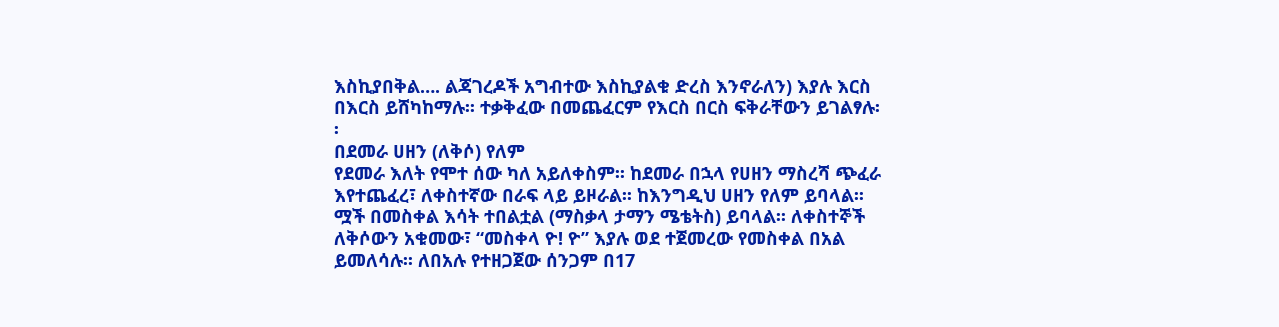እስኪያበቅል…. ልጃገረዶች አግብተው እስኪያልቁ ድረስ እንኖራለን) እያሉ እርስ በእርስ ይሸካከማሉ፡፡ ተቃቅፈው በመጨፈርም የእርስ በርስ ፍቅራቸውን ይገልፃሉ፡፡
በደመራ ሀዘን (ለቅሶ) የለም
የደመራ እለት የሞተ ሰው ካለ አይለቀስም፡፡ ከደመራ በኋላ የሀዘን ማስረሻ ጭፈራ እየተጨፈረ፣ ለቀስተኛው በራፍ ላይ ይዞራል፡፡ ከእንግዲህ ሀዘን የለም ይባላል፡፡ ሟች በመስቀል እሳት ተበልቷል (ማስቃላ ታማን ሜቴትስ) ይባላል፡፡ ለቀስተኞች ለቅሶውን አቁመው፣ “መስቀላ ዮ! ዮ” እያሉ ወደ ተጀመረው የመስቀል በአል ይመለሳሉ፡፡ ለበአሉ የተዘጋጀው ሰንጋም በ17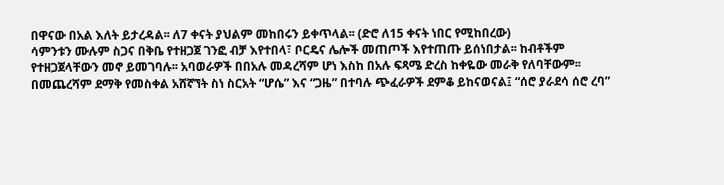በዋናው በአል እለት ይታረዳል፡፡ ለ7 ቀናት ያህልም መከበሩን ይቀጥላል፡፡ (ድሮ ለ15 ቀናት ነበር የሚከበረው)
ሳምንቱን ሙሉም ስጋና በቅቤ የተዘጋጀ ገንፎ ብቻ እየተበላ፣ ቦርዴና ሌሎች መጠጦች እየተጠጡ ይሰነበታል፡፡ ከብቶችም የተዘጋጀላቸውን መኖ ይመገባሉ፡፡ አባወራዎች በበአሉ መዳረሻም ሆነ እስከ በአሉ ፍጻሜ ድረስ ከቀዬው መራቅ የለባቸውም፡፡
በመጨረሻም ደማቅ የመስቀል አሸኛኘት ስነ ስርአት “ሆሴ” እና “ጋዜ” በተባሉ ጭፈራዎች ደምቆ ይከናወናል፤ “ሰሮ ያራደሳ ሰሮ ረባ”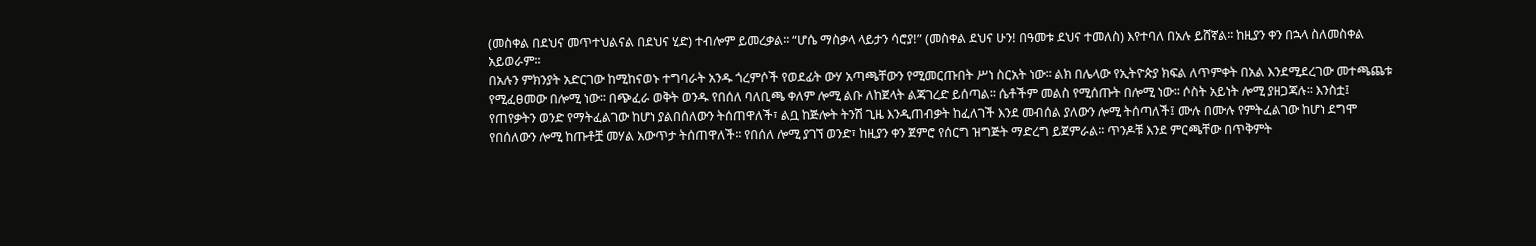(መስቀል በደህና መጥተህልናል በደህና ሂድ) ተብሎም ይመረቃል፡፡ “ሆሴ ማስቃላ ላይታን ሳሮያ!” (መስቀል ደህና ሁን! በዓመቱ ደህና ተመለስ) እየተባለ በአሉ ይሸኛል፡፡ ከዚያን ቀን በኋላ ስለመስቀል አይወራም፡፡
በአሉን ምክንያት አድርገው ከሚከናወኑ ተግባራት አንዱ ጎረምሶች የወደፊት ውሃ አጣጫቸውን የሚመርጡበት ሥነ ስርአት ነው፡፡ ልክ በሌላው የኢትዮጵያ ክፍል ለጥምቀት በአል እንደሚደረገው መተጫጨቱ የሚፈፀመው በሎሚ ነው፡፡ በጭፈራ ወቅት ወንዱ የበሰለ ባለቢጫ ቀለም ሎሚ ልቡ ለከጀላት ልጃገረድ ይሰጣል፡፡ ሴቶችም መልስ የሚሰጡት በሎሚ ነው፡፡ ሶስት አይነት ሎሚ ያዘጋጃሉ፡፡ እንስቷ፤ የጠየቃትን ወንድ የማትፈልገው ከሆነ ያልበሰለውን ትሰጠዋለች፣ ልቧ ከጅሎት ትንሽ ጊዜ እንዲጠብቃት ከፈለገች እንደ መብሰል ያለውን ሎሚ ትሰጣለች፤ ሙሉ በሙሉ የምትፈልገው ከሆነ ደግሞ የበሰለውን ሎሚ ከጡቶቿ መሃል አውጥታ ትሰጠዋለች፡፡ የበሰለ ሎሚ ያገኘ ወንድ፣ ከዚያን ቀን ጀምሮ የሰርግ ዝግጅት ማድረግ ይጀምራል፡፡ ጥንዶቹ እንደ ምርጫቸው በጥቅምት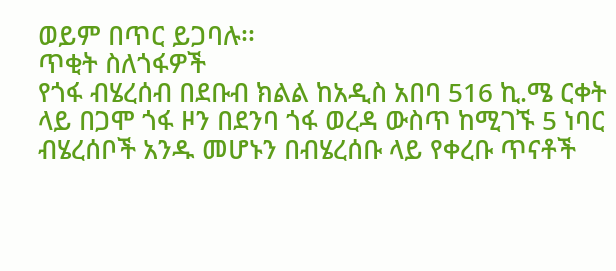ወይም በጥር ይጋባሉ፡፡
ጥቂት ስለጎፋዎች
የጎፋ ብሄረሰብ በደቡብ ክልል ከአዲስ አበባ 516 ኪ.ሜ ርቀት ላይ በጋሞ ጎፋ ዞን በደንባ ጎፋ ወረዳ ውስጥ ከሚገኙ 5 ነባር ብሄረሰቦች አንዱ መሆኑን በብሄረሰቡ ላይ የቀረቡ ጥናቶች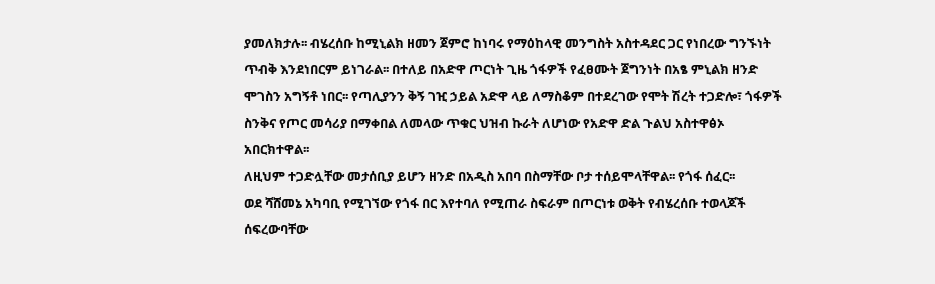ያመለክታሉ፡፡ ብሄረሰቡ ከሚኒልክ ዘመን ጀምሮ ከነባሩ የማዕከላዊ መንግስት አስተዳደር ጋር የነበረው ግንኙነት ጥብቅ እንደነበርም ይነገራል፡፡ በተለይ በአድዋ ጦርነት ጊዜ ጎፋዎች የፈፀሙት ጀግንነት በአፄ ምኒልክ ዘንድ ሞገስን አግኝቶ ነበር፡፡ የጣሊያንን ቅኝ ገዢ ኃይል አድዋ ላይ ለማስቆም በተደረገው የሞት ሽረት ተጋድሎ፣ ጎፋዎች ስንቅና የጦር መሳሪያ በማቀበል ለመላው ጥቁር ህዝብ ኩራት ለሆነው የአድዋ ድል ጉልህ አስተዋፅኦ አበርክተዋል፡፡
ለዚህም ተጋድሏቸው መታሰቢያ ይሆን ዘንድ በአዲስ አበባ በስማቸው ቦታ ተሰይሞላቸዋል፡፡ የጎፋ ሰፈር፡፡
ወደ ሻሸመኔ አካባቢ የሚገኘው የጎፋ በር እየተባለ የሚጠራ ስፍራም በጦርነቱ ወቅት የብሄረሰቡ ተወላጆች ሰፍረውባቸው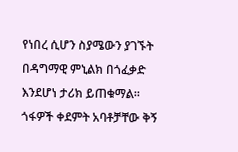የነበረ ሲሆን ስያሜውን ያገኙት በዳግማዊ ምኒልክ በጎፈቃድ እንደሆነ ታሪክ ይጠቁማል፡፡
ጎፋዎች ቀደምት አባቶቻቸው ቅኝ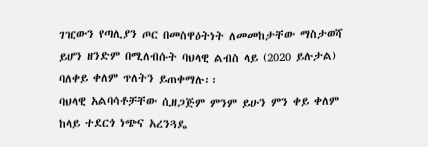ገዢውን የጣሊያን ጦር በመስዋዕትነት ለመመከታቸው ማስታወሻ ይሆን ዘንድም በሚለብሱት ባህላዊ ልብስ ላይ (2020 ይሉታል) ባለቀይ ቀለም ጥለትን ይጠቀማሉ፡፡
ባህላዊ አልባሳቶቻቸው ሲዘጋጅም ምንም ይሁን ምን ቀይ ቀለም ከላይ ተደርጎ ነጭና አረንጓዴ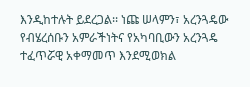እንዲከተሉት ይደረጋል፡፡ ነጩ ሠላምን፣ አረንጓዴው የብሄረሰቡን አምራችነትና የአካባቢውን አረንጓዴ ተፈጥሯዊ አቀማመጥ እንደሚወክል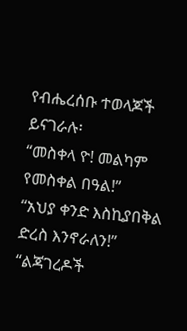የብሔረሰቡ ተወላጆች ይናገራሉ፡
“መስቀላ ዮ! መልካም የመስቀል በዓል!”
“አህያ ቀንድ እስኪያበቅል ድረስ እንኖራለን!”
“ልጃገረዶች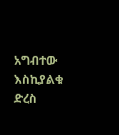አግብተው እስኪያልቁ ድረስ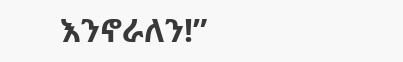እንኖራለን!”